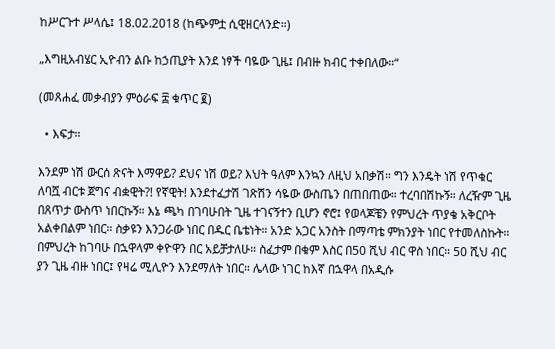ከሥርጉተ ሥላሴ፤ 18.02.2018 (ከጭምቷ ሲዊዘርላንድ።)

„እግዚአብሄር ኢዮብን ልቡ ከኃጢያት እንደ ነፃች ባዬው ጊዜ፤ በብዙ ክብር ተቀበለው።“

(መጸሐፈ መቃብያን ምዕራፍ ፰ ቁጥር ፪)

  • እፍታ።

እንደም ነሽ ውርሰ ጽናት እማዋይ? ደህና ነሽ ወይ? እህት ዓለም እንኳን ለዚህ አበቃሽ። ግን እንዴት ነሽ የጥቁር ለባሿ ብርቱ ጀግና ብቋዊት?! የኛዊት! እንደተፈታሽ ገጽሽን ሳዬው ውስጤን በጠበጠው። ተረባበሽኩኝ። ለረዥም ጊዜ በጸጥታ ውስጥ ነበርኩኝ። እኔ ጫካ በገባሁበት ጊዜ ተገናኝተን ቢሆን ኖሮ፤ የወላጆቼን የምህረት ጥያቄ አቅርቦት አልቀበልም ነበር። ስቃዩን እንጋራው ነበር በዱር ቤቴነት። አንድ አጋር አንስት በማጣቴ ምክንያት ነበር የተመለስኩት። በምህረት ከገባሁ በኋዋላም ቀዮዋን በር አይቻታለሁ። ስፈታም በቁም እስር በ50 ሺህ ብር ዋስ ነበር። 50 ሺህ ብር ያን ጊዜ ብዙ ነበር፤ የዛሬ ሚሊዮን እንደማለት ነበር። ሌላው ነገር ከእኛ በኋዋላ በአዲሱ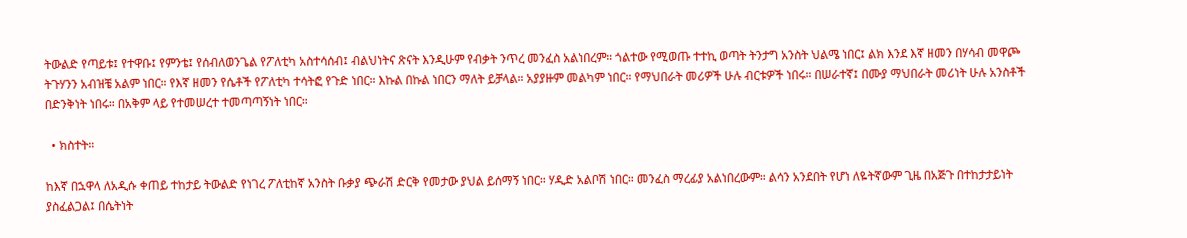ትውልድ የጣይቱ፤ የተዋቡ፤ የምንቴ፤ የሰብለወንጌል የፖለቲካ አስተሳሰብ፤ ብልህነትና ጽናት እንዲሁም የብቃት ንጥረ መንፈስ አልነበረም። ጎልተው የሚወጡ ተተኪ ወጣት ትንታግ አንስት ህልሜ ነበር፤ ልክ እንደ እኛ ዘመን በሃሳብ መዋጮ ትጉሃንን አብዝቼ አልም ነበር። የእኛ ዘመን የሴቶች የፖለቲካ ተሳትፎ የጉድ ነበር። እኩል በኩል ነበርን ማለት ይቻላል። አያያዙም መልካም ነበር። የማህበራት መሪዎች ሁሉ ብርቱዎች ነበሩ። በሠራተኛ፤ በሙያ ማህበራት መሪነት ሁሉ አንስቶች በድንቅነት ነበሩ። በአቅም ላይ የተመሠረተ ተመጣጣኝነት ነበር።

  • ክስተት።

ከእኛ በኋዋላ ለአዲሱ ቀጠይ ተከታይ ትውልድ የነገረ ፖለቲከኛ አንስት ቡቃያ ጭራሽ ድርቅ የመታው ያህል ይሰማኝ ነበር። ሃዲድ አልቦሽ ነበር። መንፈስ ማረፊያ አልነበረውም። ልሳን አንደበት የሆነ ለዬትኛውም ጊዜ በአጅጉ በተከታታይነት ያስፈልጋል፤ በሴትነት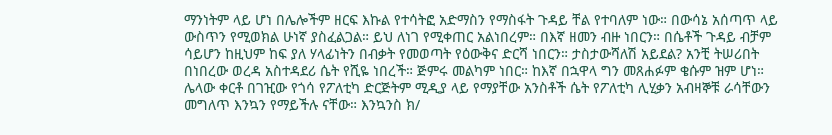ማንነትም ላይ ሆነ በሌሎችም ዘርፍ እኩል የተሳትፎ አድማስን የማስፋት ጉዳይ ቸል የተባለም ነው። በውሳኔ አሰጣጥ ላይ ውስጥን የሚወክል ሁነኛ ያስፈልጋል። ይህ ለነገ የሚቀጠር አልነበረም። በእኛ ዘመን ብዙ ነበርን። በሴቶች ጉዳይ ብቻም ሳይሆን ከዚህም ከፍ ያለ ሃላፊነትን በብቃት የመወጣት የዕውቅና ድርሻ ነበርን። ታስታውሻለሽ አይደል? አንቺ ትሠሪበት በነበረው ወረዳ አስተዳደሪ ሴት የሺዬ ነበረች። ጅምሩ መልካም ነበር። ከእኛ በኋዋላ ግን መጸሐፉም ቄሱም ዝም ሆነ። ሌላው ቀርቶ በገዢው የጎሳ የፖለቲካ ድርጅትም ሚዲያ ላይ የማያቸው አንስቶች ሴት የፖለቲካ ሊሂቃን አብዛኞቹ ራሳቸውን መግለጥ እንኳን የማይችሉ ናቸው። እንኳንስ ክ/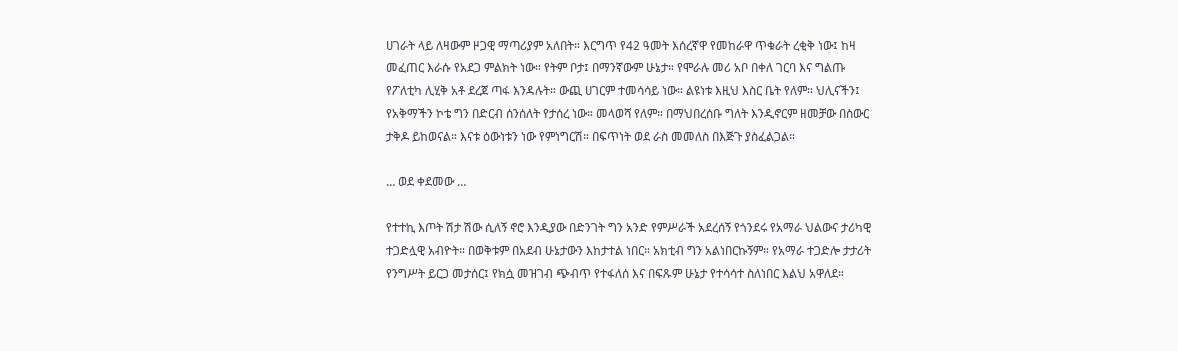ሀገራት ላይ ለዛውም ዞጋዊ ማጣሪያም አለበት። እርግጥ የ42 ዓመት እሰረኛዋ የመከራዋ ጥቁራት ረቂቅ ነው፤ ከዛ መፈጠር እራሱ የአደጋ ምልክት ነው። የትም ቦታ፤ በማንኛውም ሁኔታ። የሞራሉ መሪ አቦ በቀለ ገርባ እና ግልጡ የፖለቲካ ሊሂቅ አቶ ደረጀ ጣፋ እንዳሉት። ውጪ ሀገርም ተመሳሳይ ነው። ልዩነቱ እዚህ እስር ቤት የለም። ህሊናችን፤ የአቅማችን ኮቴ ግን በድርብ ሰንሰለት የታሰረ ነው። መላወሻ የለም። በማህበረሰቡ ግለት እንዲኖርም ዘመቻው በስውር ታቅዶ ይከወናል። እናቱ ዕውነቱን ነው የምነግርሽ። በፍጥነት ወደ ራስ መመለስ በእጅጉ ያስፈልጋል።

… ወደ ቀደመው …

የተተኪ እጦት ሽታ ሽው ሲለኝ ኖሮ እንዲያው በድንገት ግን አንድ የምሥራች አደረሰኝ የጎንደሩ የአማራ ህልውና ታሪካዊ ተጋድሏዊ አብዮት። በወቅቱም በአደብ ሁኔታውን እከታተል ነበር። አክቲብ ግን አልነበርኩኝም። የአማራ ተጋድሎ ታታሪት የንግሥት ይርጋ መታሰር፤ የክሷ መዝገብ ጭብጥ የተፋለሰ እና በፍጹም ሁኔታ የተሳሳተ ስለነበር እልህ አዋለደ።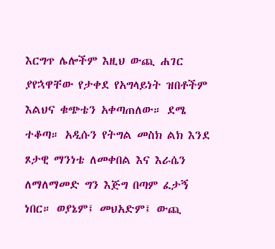እርግጥ ሌሎችም እዚህ ውጪ ሐገር ያየኋዋቸው የታቀደ የአግላይነት ዝበቶችም እልህና ቁጭቴን አቀጣጠለው። ደሜ ተቆጣ። አዲሱን የትግል መስክ ልክ እንደ ጾታዊ ማንነቴ ለመቀበል እና እራሴን ለማለማመድ ግን እጅግ በጣም ፈታኝ ነበር። ወያኔም፤ መህአድም፤ ውጪ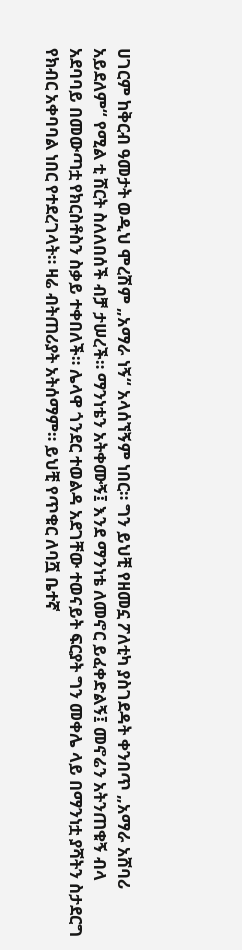ሀገርም ከቅርብ ዓመታት ወዲህ ሞረሽም „አማራ ነኝ“ አላሰኘኝም ነበር። ግን ይህቺ የዘመኗ ፖለቲካ ያስገደዳት ቀንበጥ „አማራ አሸባሪ አይደለም“ የሚል ቲ ሸርት ስለለበሰች ብቻ ታሠረች። ማንነቴን አትቀሙኝ፤ እንደ ማንነቴ ለመኖር ይፈቀድልኝ፤ መኖሬን አትንጠቁኝ ብላ አደባባይ በመውጣቷ የክርስቶስን ስቃይ ተቀበለች። ሌላዋ ጎንደር ተወልዳ አደገቸው ተወናይት ፍርያት ግን መቀሌ ላይ በማንነቷ ያሻትን ስታደርግ የክብር አቀባባል ነበር የተደረገላት። ዛሬ ብትጠሪያት አትሰማም። ይህቺ የጥቁር ለባሿ ቤተኛ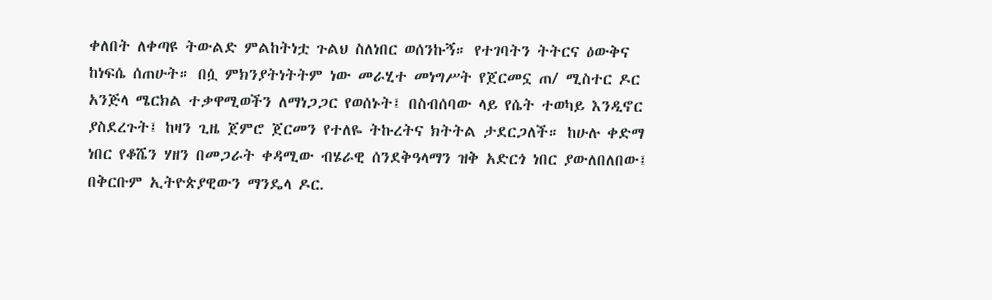ቀለበት ለቀጣዩ ትውልድ ምልከትነቷ ጉልህ ስለነበር ወሰንኩኝ። የተገባትን ትትርና ዕውቅና ከነፍሴ ሰጠሁት። በሷ ምክንያትነትትም ነው መራሂተ መነግሥት የጀርመኗ ጠ/ ሚስተር ዶር አንጅላ ሜርክል ተቃዋሚወችን ለማነጋጋር የወሰኑት፤ በስብሰባው ላይ የሴት ተወካይ እንዲኖር ያስደረጉት፤ ከዛን ጊዜ ጀምሮ ጀርመን የተለዬ ትኩረትና ክትትል ታደርጋለች። ከሁሉ ቀድማ ነበር የቆሼን ሃዘን በመጋራት ቀዳሚው ብሄራዊ ሰንደቅዓላማን ዝቅ አድርጎ ነበር ያውለበለበው፤ በቅርቡም ኢትዮጵያዊውን ማንዴላ ዶር.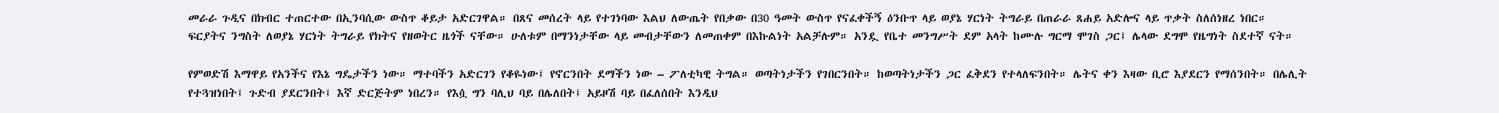መራራ ጉዲና በክብር ተጠርተው በኢንባሲው ውስጥ ቆይታ አድርገዋል። በጸና መሰረት ላይ የተገነባው እልህ ለውጤት የበቃው በ30 ዓመት ውስጥ የናፈቀችኝ ዕንቡጥ ላይ ወያኔ ሃርነት ትግራይ በጠራራ ጸሐይ አድሎና ላይ ጥቃት ስለሰነዘረ ነበር። ፍርያትና ንግስት ለወያኔ ሃርነት ትግራይ የክትና የዘወትር ዜጎች ናቸው። ሁለቱም በማንነታቸው ላይ መብታቸውን ለመጠቀም በእኩልነት አልቻሉም። አንዷ የቤተ መንግሥት ደም አላት ከሙሉ ግርማ ሞገስ ጋር፤ ሌላው ደግሞ የዜግነት ስደተኛ ናት።

የምወድሽ እማዋይ የአንችና የእኔ ግዴታችን ነው። ማተባችን አድርገን የቆዬነው፤ የኖርንበት ደማችን ነው – ፖለቲካዊ ትግል። ወጣትነታችን የገበርንበት። ከወጣትነታችን ጋር ፈቅደን የተላለፍንበት። ሌትና ቀን እዛው ቢሮ እያደርን የማሰንበት። በሌሊት የተጓዝነበት፤ ጉድብ ያደርንበት፤ እኛ ድርጅትም ነበረን። የእሷ ግን ባሊህ ባይ በሌለበት፤ አይዞሽ ባይ በፈለሰበት እንዲህ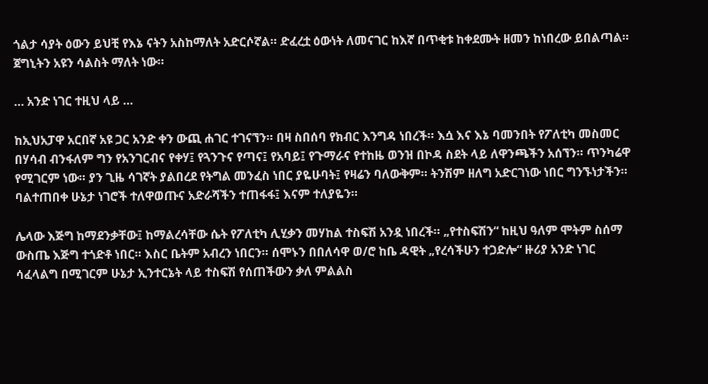ጎልታ ሳያት ዕውን ይህቺ የእኔ ናትን አስከማለት አድርሶኛል። ድፈረቷ ዕውነት ለመናገር ከእኛ በጥቂቱ ከቀደሙት ዘመን ከነበረው ይበልጣል። ጀግኒትን አዩን ሳልስት ማለት ነው።

… አንድ ነገር ተዚህ ላይ …

ከኢህአፓዋ አርበኛ አዩ ጋር አንድ ቀን ውጪ ሐገር ተገናኘን። በዛ ስበሰባ የክብር እንግዳ ነበረች። እሷ እና እኔ ባመንበት የፖለቲካ መስመር በሃሳብ ብንፋለም ግን የአንገርብና የቀሃ፤ የጓንጉና የጣና፤ የአባይ፤ የጉማራና የተከዜ ወንዝ በኮዳ ስደት ላይ ለዋንጫችን አሰኘን። ጥንካሬዋ የሚገርም ነው። ያን ጊዜ ሳገኛት ያልበረደ የትግል መንፈስ ነበር ያዬሁባት፤ የዛሬን ባለውቅም። ትንሽም ዘለግ አድርገነው ነበር ግንኙነታችን። ባልተጠበቀ ሁኔታ ነገሮች ተለዋወጡና አድራሻችን ተጠፋፋ፤ እናም ተለያዬን።

ሌላው እጅግ ከማደንቃቸው፤ ከማልረሳቸው ሴት የፖለቲካ ሊሂቃን መሃከል ተስፍሽ አንዷ ነበረች። „የተስፍሽን“ ከዚህ ዓለም ሞትም ስሰማ ውስጤ እጅግ ተጎድቶ ነበር። እስር ቤትም አብረን ነበርን። ሰሞኑን በበለሳዋ ወ/ሮ ከቤ ዳዊት „የረሳችሁን ተጋድሎ“ ዙሪያ አንድ ነገር ሳፈላልግ በሚገርም ሁኔታ ኢንተርኔት ላይ ተስፍሽ የሰጠችውን ቃለ ምልልስ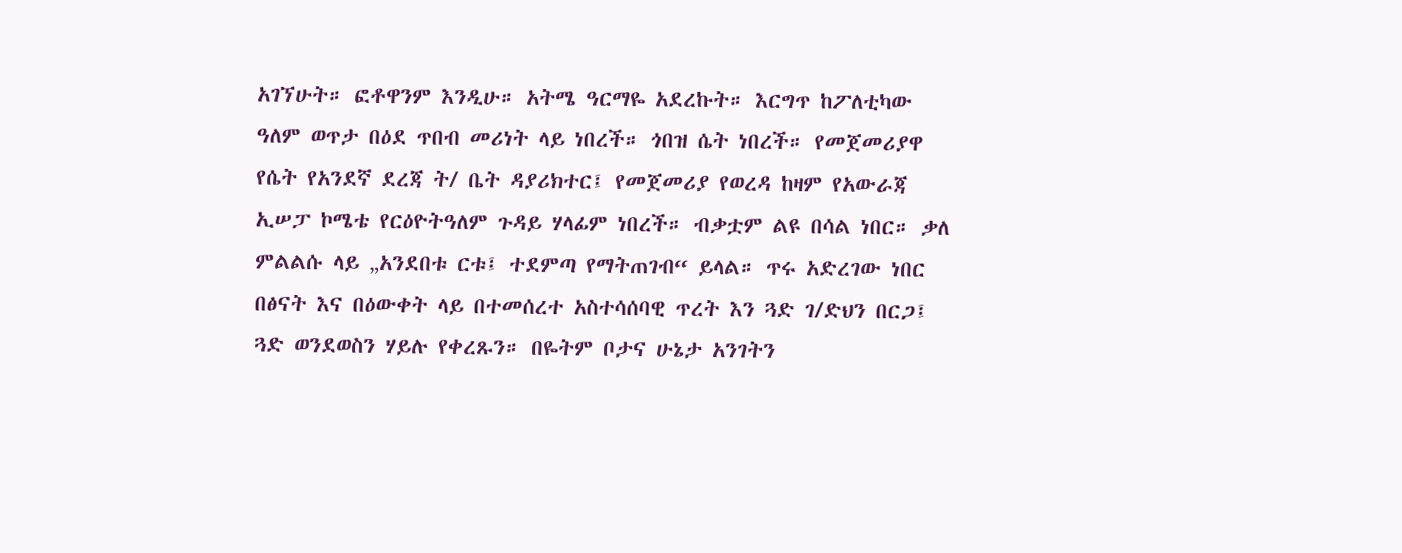አገኘሁት። ፎቶዋንም እንዲሁ። አትሜ ዓርማዬ አደረኩት። እርግጥ ከፖለቲካው ዓለም ወጥታ በዕደ ጥበብ መሪነት ላይ ነበረች። ጎበዝ ሴት ነበረች። የመጀመሪያዋ የሴት የአንደኛ ደረጃ ት/ ቤት ዳያሪክተር፤ የመጀመሪያ የወረዳ ከዛም የአውራጃ ኢሠፓ ኮሜቴ የርዕዮትዓለም ጉዳይ ሃላፊም ነበረች። ብቃቷም ልዩ በሳል ነበር። ቃለ ምልልሱ ላይ „አንደበቱ ርቱ፤ ተደምጣ የማትጠገብ“ ይላል። ጥሩ አድረገው ነበር በፅናት እና በዕውቀት ላይ በተመሰረተ አስተሳሰባዊ ጥረት እን ጓድ ገ/ድህን በርጋ፤ ጓድ ወንደወስን ሃይሉ የቀረጹን። በዬትም ቦታና ሁኔታ አንገትን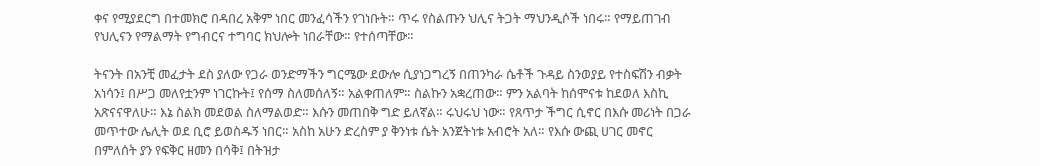ቀና የሚያደርግ በተመክሮ በዳበረ አቅም ነበር መንፈሳችን የገነቡት። ጥሩ የስልጡን ህሊና ትጋት ማህንዲሶች ነበሩ። የማይጠገብ የህሊናን የማልማት የግብርና ተግባር ክህሎት ነበራቸው። የተሰጣቸው።

ትናንት በአንቺ መፈታት ደስ ያለው የጋራ ወንድማችን ግርሜው ደውሎ ሲያነጋግረኝ በጠንካራ ሴቶች ጉዳይ ስንወያይ የተስፍሽን ብቃት አነሳን፤ በሥጋ መለየቷንም ነገርኩት፤ የሰማ ስለመሰለኝ። አልቀጠለም። ስልኩን አቋረጠው። ምን አልባት ከሰሞናቱ ከደወለ እስኪ አጽናናዋለሁ። እኔ ስልክ መደወል ስለማልወድ። እሱን መጠበቅ ግድ ይለኛል። ሩህሩህ ነው። የጸጥታ ችግር ሲኖር በእሱ መሪነት በጋራ መጥተው ሌሊት ወደ ቢሮ ይወስዱኝ ነበር። አስከ አሁን ድረስም ያ ቅንነቱ ሴት አንጀትነቱ አብሮት አለ። የእሱ ውጪ ሀገር መኖር በምለሰት ያን የፍቅር ዘመን በሳቅ፤ በትዝታ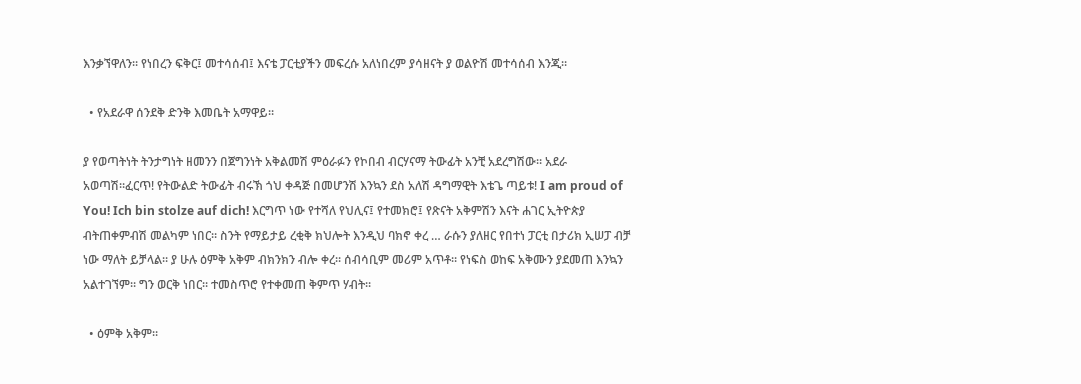እንቃኘዋለን። የነበረን ፍቅር፤ መተሳሰብ፤ እናቴ ፓርቲያችን መፍረሱ አለነበረም ያሳዘናት ያ ወልዮሽ መተሳሰብ እንጂ።

  • የአደራዋ ሰንደቅ ድንቅ እመቤት አማዋይ።

ያ የወጣትነት ትንታግነት ዘመንን በጀግንነት አቅልመሽ ምዕራፉን የኮበብ ብርሃናማ ትውፊት አንቺ አደረግሽው። አደራ አወጣሽ።ፈርጥ! የትውልድ ትውፊት ብሩኽ ጎህ ቀዳጅ በመሆንሽ እንኳን ደስ አለሽ ዳግማዊት እቴጌ ጣይቱ! I am proud of You! Ich bin stolze auf dich! እርግጥ ነው የተሻለ የህሊና፤ የተመክሮ፤ የጽናት አቅምሽን እናት ሐገር ኢትዮጵያ ብትጠቀምብሽ መልካም ነበር። ስንት የማይታይ ረቂቅ ክህሎት እንዲህ ባክኖ ቀረ … ራሱን ያለዘር የበተነ ፓርቲ በታሪክ ኢሠፓ ብቻ ነው ማለት ይቻላል። ያ ሁሉ ዕምቅ አቅም ብክንክን ብሎ ቀረ። ሰብሳቢም መሪም አጥቶ። የነፍስ ወከፍ አቅሙን ያደመጠ እንኳን አልተገኘም። ግን ወርቅ ነበር። ተመስጥሮ የተቀመጠ ቅምጥ ሃብት።

  • ዕምቅ አቅም።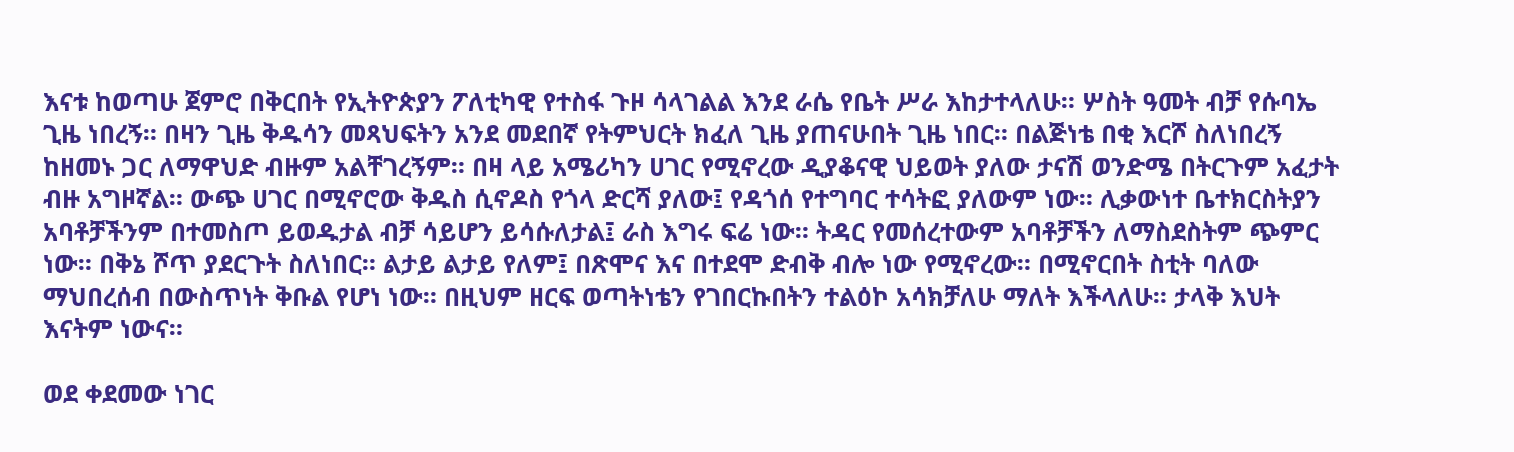እናቱ ከወጣሁ ጀምሮ በቅርበት የኢትዮጵያን ፖለቲካዊ የተስፋ ጉዞ ሳላገልል እንደ ራሴ የቤት ሥራ እከታተላለሁ። ሦስት ዓመት ብቻ የሱባኤ ጊዜ ነበረኝ። በዛን ጊዜ ቅዱሳን መጻህፍትን አንደ መደበኛ የትምህርት ክፈለ ጊዜ ያጠናሁበት ጊዜ ነበር። በልጅነቴ በቂ እርሾ ስለነበረኝ ከዘመኑ ጋር ለማዋህድ ብዙም አልቸገረኝም። በዛ ላይ አሜሪካን ሀገር የሚኖረው ዲያቆናዊ ህይወት ያለው ታናሽ ወንድሜ በትርጉም አፈታት ብዙ አግዞኛል። ውጭ ሀገር በሚኖሮው ቅዱስ ሲኖዶስ የጎላ ድርሻ ያለው፤ የዳጎሰ የተግባር ተሳትፎ ያለውም ነው። ሊቃውነተ ቤተክርስትያን አባቶቻችንም በተመስጦ ይወዱታል ብቻ ሳይሆን ይሳሱለታል፤ ራስ እግሩ ፍሬ ነው። ትዳር የመሰረተውም አባቶቻችን ለማስደስትም ጭምር ነው። በቅኔ ሾጥ ያደርጉት ስለነበር። ልታይ ልታይ የለም፤ በጽሞና እና በተደሞ ድብቅ ብሎ ነው የሚኖረው። በሚኖርበት ስቲት ባለው ማህበረሰብ በውስጥነት ቅቡል የሆነ ነው። በዚህም ዘርፍ ወጣትነቴን የገበርኩበትን ተልዕኮ አሳክቻለሁ ማለት እችላለሁ። ታላቅ እህት እናትም ነውና።

ወደ ቀደመው ነገር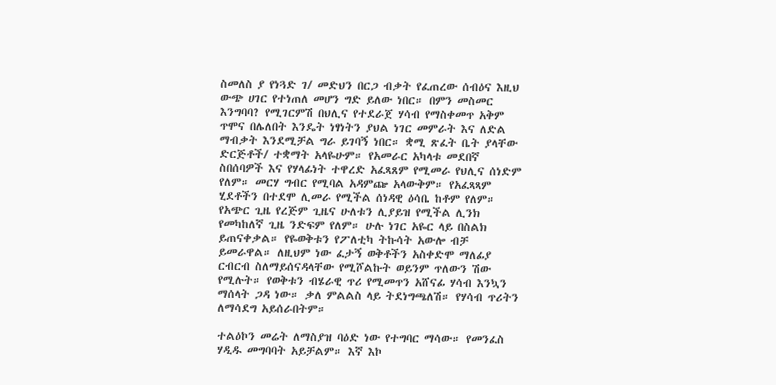ስመለስ ያ የነጓድ ገ/ መድህን በርጋ ብቃት የፈጠረው ሰብዕና እዚህ ውጭ ሀገር የተነጠለ መሆን ግድ ይለው ነበር። በምን መስመር እንግባባ? የሚገርምሽ በህሊና የተደራጀ ሃሳብ የማስቀመጥ አቅም ጥሞና በሌለበት እንዴት ነፃነትን ያህል ነገር መምራት እና ለድል ማብቃት እንደሚቻል ግራ ይገባኝ ነበር። ቋሚ ጽፈት ቤት ያላቸው ድርጅቶች/ ተቋማት አላዬሁም። የአመራር አካላቱ መደበኛ ስበሰባዎች እና የሃላፊነት ተዋረድ አፈጻጸም የሚመራ የህሊና ሰነድም የለም። መርሃ ግብር የሚባል አዳምጬ አላውቅም። የአፈጻጻም ሂደቶችን በተደሞ ሊመራ የሚችል ሰነዳዊ ዕሳቤ ከቶም የለም። የአጭር ጊዜ የረጅም ጊዜና ሁለቱን ሊያይዝ የሚችል ሊንክ የመካከለኛ ጊዜ ንድፍም የለም። ሁሉ ነገር አዬር ላይ በስልክ ይጠናቀቃል። የዬወቅቱን የፖለቲካ ትኩሳት አውሎ ብቻ ይመራዋል። ለዚህም ነው ፈታኝ ወቅቶችን አስቀድሞ ማለፊያ ርብርብ ስለማይሰናዳላቸው የሚሾልኩት ወይንም ጥለውን ሽው የሚሉት። የወቅቱን ብሄራዊ ጥሪ የሚመጥን አሸናፊ ሃሳብ እንኳን ማሰላት ጋዳ ነው። ቃለ ምልልስ ላይ ትደነግጫለሽ። የሃሳብ ጥሪትን ለማሳደግ አይሰራበትም።

ተልዕኮን መሬት ለማስያዝ ባዕድ ነው የተግባር ማሳው። የመንፈስ ሃዲዱ መግባባት አይቻልም። እኛ እኮ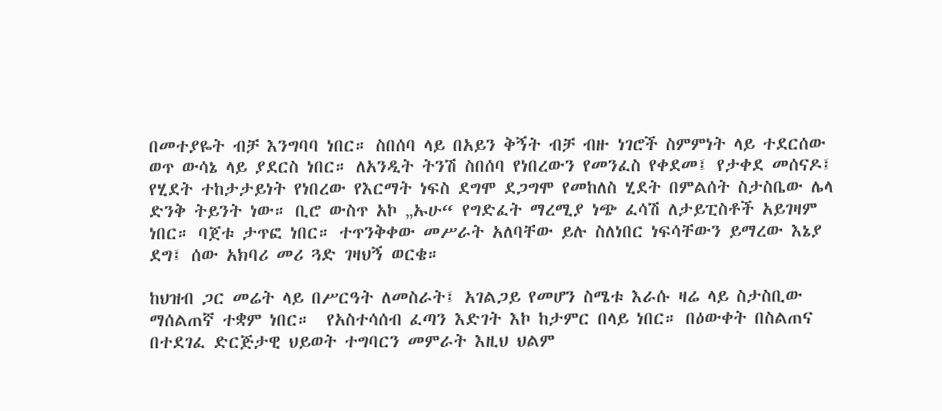በመተያዬት ብቻ እንግባባ ነበር። ስበሰባ ላይ በአይን ቅኝት ብቻ ብዙ ነገሮች ስምምነት ላይ ተደርሰው ወጥ ውሳኔ ላይ ያደርስ ነበር። ለአንዲት ትንሽ ስበሰባ የነበረውን የመንፈስ የቀደመ፤ የታቀደ መሰናዶ፤ የሂደት ተከታታይነት የነበረው የእርማት ነፍስ ደግሞ ደጋግሞ የመከለስ ሂደት በምልሰት ስታስቤው ሌላ ድንቅ ትይንት ነው። ቢሮ ውስጥ አኮ „ኡሁ“ የግድፈት ማረሚያ ነጭ ፈሳሽ ለታይፒስቶች አይገዛም ነበር። ባጀቱ ታጥፎ ነበር። ተጥንቅቀው መሥራት አለባቸው ይሉ ስለነበር ነፍሳቸውን ይማረው እኔያ ደግ፤ ሰው አክባሪ መሪ ጓድ ገዛህኝ ወርቄ።

ከህዝብ ጋር መሬት ላይ በሥርዓት ለመስራት፤ አገልጋይ የመሆን ስሜቱ እራሱ ዛሬ ላይ ስታስቢው ማሰልጠኛ ተቋም ነበር።  የአስተሳሰብ ፈጣን እድገት እኮ ከታምር በላይ ነበር። በዕውቀት በስልጠና በተደገፈ ድርጅታዊ ህይወት ተግባርን መምራት እዚህ ህልም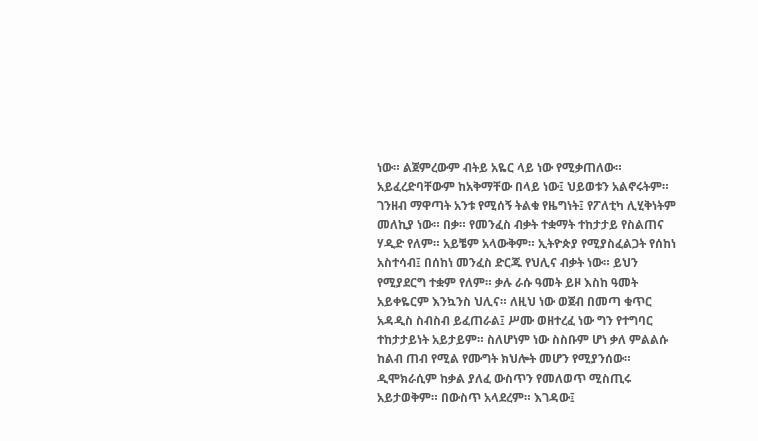ነው። ልጀምረውም ብትይ አዬር ላይ ነው የሚቃጠለው። አይፈረድባቸውም ከአቅማቸው በላይ ነው፤ ህይወቱን አልኖሩትም። ገንዘብ ማዋጣት አንቱ የሚሰኝ ትልቁ የዜግነት፤ የፖለቲካ ሊሂቅነትም መለኪያ ነው። በቃ። የመንፈስ ብቃት ተቋማት ተከታታይ የስልጠና ሃዲድ የለም። አይቼም አላውቅም። ኢትዮጵያ የሚያስፈልጋት የሰከነ አስተሳብ፤ በሰከነ መንፈስ ድርጁ የህሊና ብቃት ነው። ይህን የሚያደርግ ተቋም የለም። ቃሉ ራሱ ዓመት ይዞ እስከ ዓመት አይቀዬርም እንኳንስ ህሊና። ለዚህ ነው ወጀብ በመጣ ቁጥር አዳዲስ ስብስብ ይፈጠራል፤ ሥሙ ወዘተረፈ ነው ግን የተግባር ተከታታይነት አይታይም። ስለሆነም ነው ስስቡም ሆነ ቃለ ምልልሱ ከልብ ጠብ የሚል የሙግት ክህሎት መሆን የሚያንሰው። ዲሞክራሲም ከቃል ያለፈ ውስጥን የመለወጥ ሚስጢሩ አይታወቅም። በውስጥ አላደረም። እገዳው፤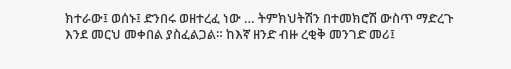ክተራው፤ ወሰኑ፤ ድንበሩ ወዘተረፈ ነው … ትምክህትሽን በተመክሮሽ ውስጥ ማድረጉ እንደ መርህ መቀበል ያስፈልጋል። ከእኛ ዘንድ ብዙ ረቂቅ መንገድ መሪ፤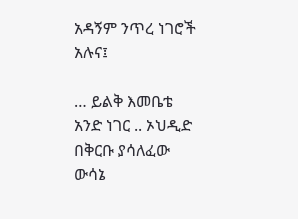አዳኝም ንጥረ ነገሮች አሉና፤

… ይልቅ እመቤቴ አንድ ነገር .. ኦህዲድ በቅርቡ ያሳለፈው ውሳኔ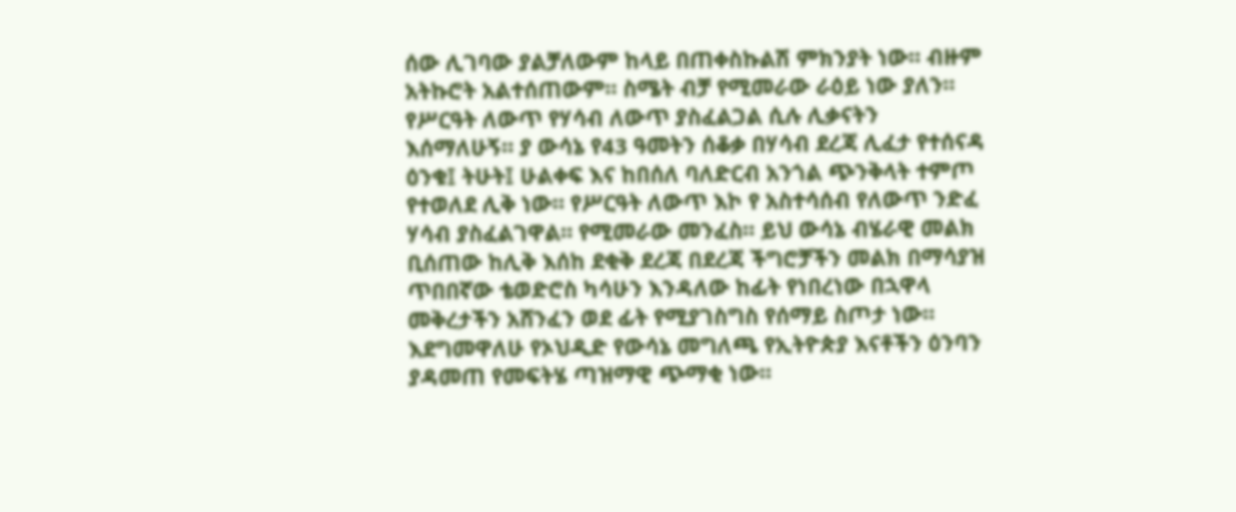ሰው ሊገባው ያልቻለውም ከላይ በጠቀስኩልሽ ምክንያት ነው። ብዙም አትኩሮት አልተሰጠውም። ስሜት ብቻ የሚመራው ራዕይ ነው ያለን። የሥርዓት ለውጥ የሃሳብ ለውጥ ያስፈልጋል ሲሉ ሊቃናትን እሰማለሁኝ። ያ ውሳኔ የ43 ዓመትን ሰቆቃ በሃሳብ ደረጃ ሊፈታ የተሰናዳ ዕንቁ፤ ትሁት፤ ሁልቀፍ እና ከበሰለ ባለድርብ አንጎል ጭንቅላት ተምጦ የተወለደ ሊቅ ነው። የሥርዓት ለውጥ እኮ የ አስተሳሰብ የለውጥ ንድፈ ሃሳብ ያስፈልገዋል። የሚመራው መንፈስ። ይህ ውሳኔ ብሄራዊ መልክ ቢሰጠው ከሊቅ እሰከ ደቂቅ ደረጃ በደረጃ ችግሮቻችን መልክ በማሳያዝ ጥበበኛው ቴወድሮስ ካሳሁን እንዳለው ከፊት የነበረነው በኋዋላ መቅረታችን አሸንፈን ወደ ፊት የሚያገስግስ የሰማይ ስጦታ ነው። እደግመዋለሁ የኦህዲድ የውሳኔ መግለጫ የኢትዮጵያ እናቶችን ዕንባን ያዳመጠ የመፍትሄ ጣዝማዊ ጭማቂ ነው።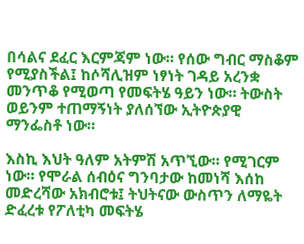በሳልና ደፈር እርምጃም ነው። የሰው ግብር ማስቆም የሚያስችል፤ ከሶሻሊዝም ነፃነት ገዳይ አረንቋ መንጥቆ የሚወጣ የመፍትሄ ዓይን ነው። ትውስት ወይንም ተጠማኝነት ያለሰኘው ኢትዮጵያዊ ማንፌስቶ ነው።

እስኪ እህት ዓለም አትምሽ አጥኚው። የሚገርም ነው። የሞራል ሰብዕና ግንባታው ከመነሻ እሰከ መድረሻው አክብሮቱ፤ ትህትናው ውስጥን ለማዬት ድፈረቱ የፖለቲካ መፍትሄ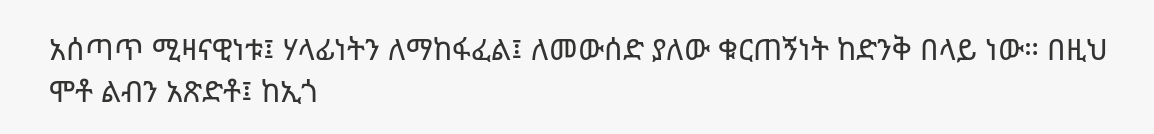አሰጣጥ ሚዛናዊነቱ፤ ሃላፊነትን ለማከፋፈል፤ ለመውሰድ ያለው ቁርጠኝነት ከድንቅ በላይ ነው። በዚህ ሞቶ ልብን አጽድቶ፤ ከኢጎ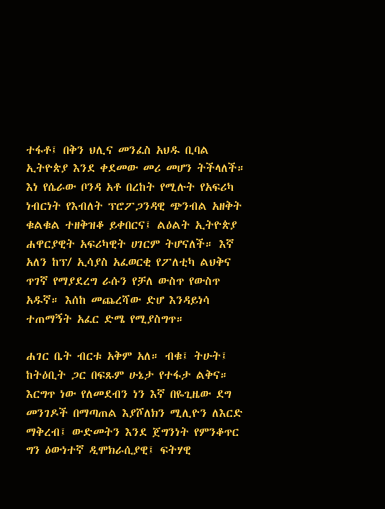ተፋቶ፤ በቅን ህሊና መንፈስ አህዱ ቢባል ኢትዮጵያ እንደ ቀደመው መሪ መሆን ትችላለች። እነ የሴራው ቦንዳ አቶ በረከት የሚሉት የአፍሪካ ነብርነት የእብለት ፕሮፖጋንዳዊ ጭንብል አዘቅት ቁልቁል ተዘቅዝቆ ይቀበርና፤ ልዕልት ኢትዮጵያ ሐዋርያዊት አፍሪካዊት ሀገርም ትሆናለች። እኛ አለን ከፕ/ ኢሳያስ አፈወርቂ የፖለቲካ ልህቅና ጥገኛ የማያደረግ ራሱን የቻለ ውስጥ የውስጥ አዱኛ። እሰከ መጨረሻው ድሆ እንዳይነሳ ተጠማኝት አፈር ድሜ የሚያስግጥ።

ሐገር ቤት ብርቱ አቅም አለ። ብቁ፤ ትሁት፤ ከትዕቢት ጋር በፍጹም ሁኔታ የተፋታ ልቅና። እርግጥ ነው የለመደብን ነን እኛ በዬጊዜው ደግ መንገዶች በማጣጠል እያሾለክን ሚሊዮን ለእርድ ማቅረብ፤ ውድመትን እንደ ጀግንነት የምንቆጥር ግን ዕውነተኛ ዲሞክራሲያዊ፤ ፍትሃዊ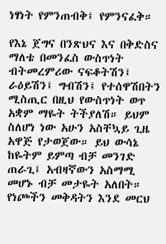ነፃነት የምንጠብቅ፤ የምንናፈቅ።

የእኔ ጀግና በንጽህና እና በቅድስና ማለቴ በመንፈስ ውስጥነት ብትመረምሪው ናፍቆትሽን፤ ራዕይሽን፤ ግብሽን፤ የተሰዋሽበትን ሚስጢር በዚህ የውስጥነት ወጥ አቋም ማዬት ትችያለሽ። ይህም ስለሆነ ነው አሁን አስቸኳይ ጊዜ አዋጅ የታወጀው። ይህ ውሳኔ ከዬትም ይምጣ ብቻ መንገድ ጠራጊ፤ አብዛኛውን አስማሚ መሆኑ ብቻ መታዬት አለበት። የነጮችን መቅዳትን እንደ መርህ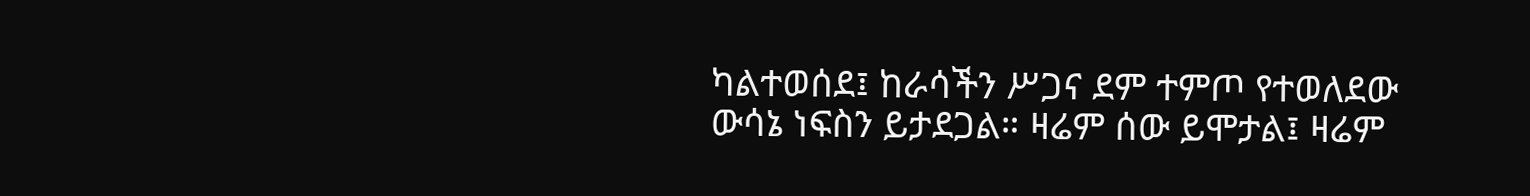ካልተወሰደ፤ ከራሳችን ሥጋና ደም ተምጦ የተወለደው ውሳኔ ነፍስን ይታደጋል። ዛሬም ሰው ይሞታል፤ ዛሬም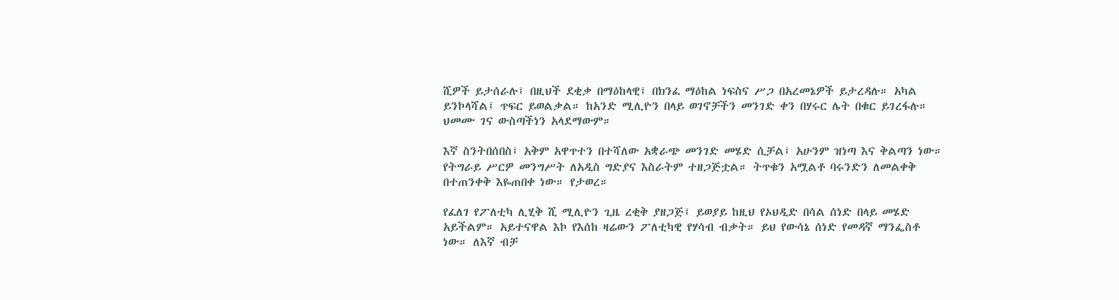ሺዎች ይታሰራሉ፤ በዚህች ደቂቃ በማዕከላዊ፤ በክንፈ ማዕከል ነፍስና ሥጋ በአረመኔዎች ይታረዳሉ። አካል ይንኮላሻል፤ ጥፍር ይወልቃል። ከአንድ ሚሊዮን በላይ ወገኖቻችን መንገድ ቀን በሃሩር ሌት በቁር ይገረፋሉ። ህመሙ ገና ውስጣችነን አላደማውም።

እኛ ስንትበሰበስ፤ አቅም አዋጥተን በተሻለው አቋራጭ መንገድ መሄድ ሲቻል፤ አሁንም ዝነጣ እና ቅልጣን ነው። የትግራይ ሥርዎ መንግሥት ለአዲስ ግድያና እስራትም ተዘጋጅቷል። ትጥቁን አሟልቶ ባሩንድን ለመልቀቅ በተጠንቀቅ እዬጠበቀ ነው። የታወረ።

የፈለገ የፖለቲካ ሊሂቅ ሺ ሚሊዮን ጊዜ ረቂቅ ያዘጋጅ፤ ይወያይ ከዚህ የኦህዲድ በሳል ሰነድ በላይ መሄድ አይችልም። አይተናዋል እኮ የእሰከ ዛሬውን ፖለቲካዊ የሃሳብ ብቃት። ይህ የውሳኔ ሰነድ የመዳኛ ማንፌስቶ ነው። ለእኛ ብቻ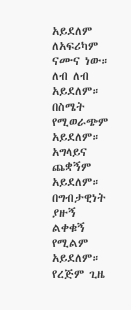አይደለም ለአፍሪካም ናሙና ነው። ለብ ለብ አይደለም። በስሜት የሚወራጭም አይደለም። አግላይና ጨቋኝም አይደለም። በግብታዊነት ያዙኝ ልቀቁኝ የሚልም አይደለም። የረጅም ጊዜ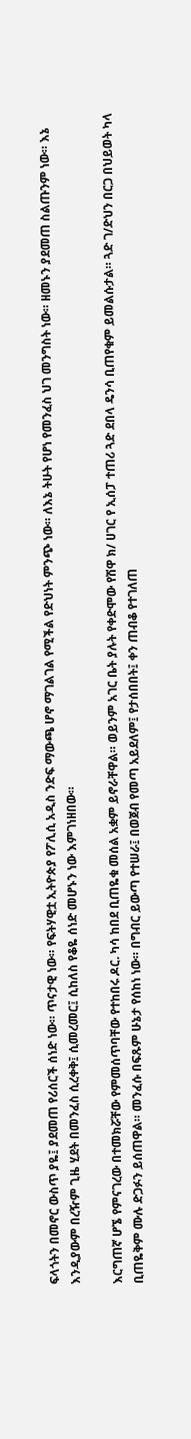ፍላጎትን በመኖር ውስጥ ያዬ፤ ያደመጠ የሪሰርች ሰነድ ነው። ጥናታዊ ነው። የፍትሃዊቷ ኢትዮጵያ የፖሊሲ አዲስ ንድፍ ማውጫ ሆኖ ማገልገል የሚችል የድህነት ምንጭ ነው። ለእኔ ትሁት የሆነ የመንፈስ ህገ መንግስት ነው። ዘመኑን ያደመጠ ስልጡንም ነው። እኔ እንዲያውም በረዥም ጊዜ ሂደት በመንፈስ ሲረቀቅ፤ ሲመረመር፤ ሲከለስ የቆዬ ሰነድ መሆኑን ነው እምገነዘበው።

እርግጠኛ ሆኜ የምናገረው በተመክሯቸው የምመሰጥባቸው የተከበሩ ዶር. ካሳ ከበደ ቢጠዬቁ መሰል አቋም ይኖራቸዋል። ወይንም አገር ቤት ያሉት የቀድሞው የሽዋ ክ/ ሀገር የ ኢሰፓ ተጠሪ ጓድ ደበላ ዴንሳ ቢጠየቁም ይመልሱታል። ጓድ ገ/ድህን በርጋ በህይወት ካላ ቢጠዬቅም ሙሉ ድጋፉን ይሰጠዋል። መንፈሱ በፍጹም ሁኔታ የሰከነ ነው። በግብር ይውጣ የተሠራ፤ በወጀብ የመጣ አይደለም፤ የታሰበበት፤ ቀን ጠብቆ የተገለጠ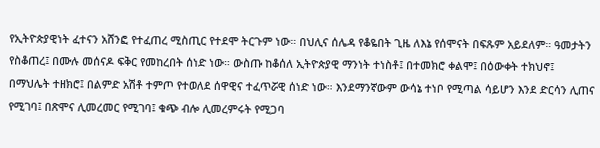የኢትዮጵያዊነት ፈተናን አሸንፎ የተፈጠረ ሚስጢር የተደሞ ትርጉም ነው። በህሊና ሰሌዳ የቆዬበት ጊዜ ለእኔ የሰሞናት በፍጹም አይደለም። ዓመታትን የስቆጠረ፤ በሙሉ መሰናዶ ፍቅር የመከረበት ሰነድ ነው። ውስጡ ከቆሰለ ኢትዮጵያዊ ማንነት ተነስቶ፤ በተመክሮ ቀልሞ፤ በዕውቀት ተክህኖ፤ በማህሌት ተዘክሮ፤ በልምድ አሽቶ ተምጦ የተወለደ ሰዋዊና ተፈጥሯዊ ሰነድ ነው። እንደማንኛውም ውሳኔ ተነቦ የሚጣል ሳይሆን እንደ ድርሳን ሊጠና የሚገባ፤ በጽሞና ሊመረመር የሚገባ፤ ቁጭ ብሎ ሊመረምሩት የሚጋባ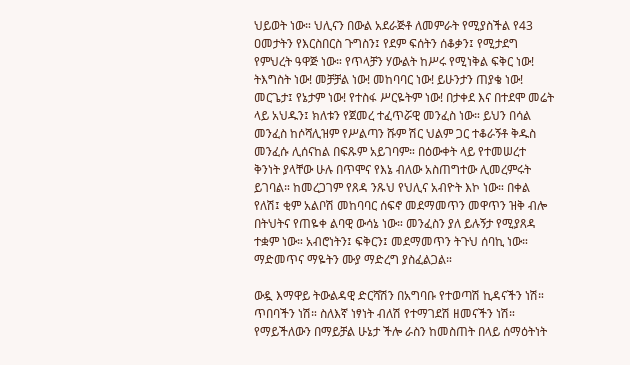ህይወት ነው። ህሊናን በውል አደራጅቶ ለመምራት የሚያስችል የ43 ዐመታትን የእርስበርስ ጉግስን፤ የደም ፍሰትን ሰቆቃን፤ የሚታደግ የምህረት ዓዋጅ ነው። የጥላቻን ሃውልት ከሥሩ የሚነቅል ፍቅር ነው! ትእግስት ነው! መቻቻል ነው! መከባባር ነው! ይሁንታን ጠያቄ ነው! መርጌታ፤ የኔታም ነው! የተስፋ ሥርዬትም ነው! በታቀደ እና በተደሞ መሬት ላይ አህዱን፤ ክለቱን የጀመረ ተፈጥሯዊ መንፈስ ነው። ይህን በሳል መንፈስ ከሶሻሊዝም የሥልጣን ሹም ሽር ህልም ጋር ተቆራኝቶ ቅዱስ መንፈሱ ሊሰናከል በፍጹም አይገባም። በዕውቀት ላይ የተመሠረተ ቅንነት ያላቸው ሁሉ በጥሞና የእኔ ብለው አስጠግተው ሊመረምሩት ይገባል። ከመረጋገም የጸዳ ንጹህ የህሊና አብዮት እኮ ነው። በቀል የለሽ፤ ቂም አልቦሽ መከባባር ሰፍኖ መደማመጥን መዋጥን ዝቅ ብሎ በትህትና የጠዬቀ ልባዊ ውሳኔ ነው። መንፈስን ያለ ይሉኝታ የሚያጸዳ ተቋም ነው። አብሮነትን፤ ፍቅርን፤ መደማመጥን ትጉህ ሰባኪ ነው። ማድመጥና ማዬትን ሙያ ማድረግ ያስፈልጋል።

ውዷ እማዋይ ትውልዳዊ ድርሻሽን በአግባቡ የተወጣሽ ኪዳናችን ነሽ። ጥበባችን ነሽ። ስለእኛ ነፃነት ብለሽ የተማገደሽ ዘመናችን ነሽ። የማይችለውን በማይቻል ሁኔታ ችሎ ራስን ከመስጠት በላይ ሰማዕትነት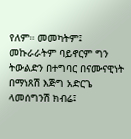የለም። መመካትም፤ መኩራራትም ባይኖርም ግን ትውልድን በተግባር በናሙናዊነት በማነጸሽ እጅግ አድርጌ ላመሰግንሽ ክብሬ፤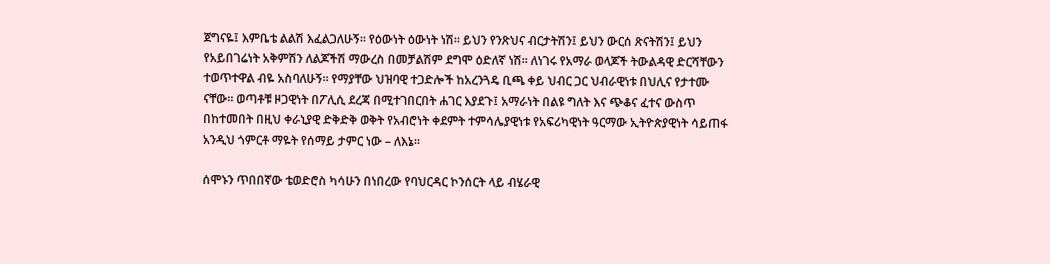ጀግናዬ፤ እምቤቴ ልልሽ እፈልጋለሁኝ። የዕውነት ዕውነት ነሽ። ይህን የንጽህና ብርታትሽን፤ ይህን ውርሰ ጽናትሽን፤ ይህን የአይበገሬነት አቅምሽን ለልጆችሽ ማውረስ በመቻልሽም ደግሞ ዕድለኛ ነሽ። ለነገሩ የአማራ ወላጆች ትውልዳዊ ድርሻቸውን ተወጥተዋል ብዬ አስባለሁኝ። የማያቸው ህዝባዊ ተጋድሎች ከአረንጓዴ ቢጫ ቀይ ህብር ጋር ህብራዊነቱ በህሊና የታተሙ ናቸው። ወጣቶቹ ዞጋዊነት በፖሊሲ ደረጃ በሚተገበርበት ሐገር እያደጉ፤ አማራነት በልዩ ግለት እና ጭቆና ፈተና ውስጥ በከተመበት በዚህ ቀራኒያዊ ድቅድቅ ወቅት የአብሮነት ቀደምት ተምሳሌያዊነቱ የአፍሪካዊነት ዓርማው ኢትዮጵያዊነት ሳይጠፋ አንዲህ ጎምርቶ ማዬት የሰማይ ታምር ነው – ለእኔ።

ሰሞኑን ጥበበኛው ቴወድሮስ ካሳሁን በነበረው የባህርዳር ኮንሰርት ላይ ብሄራዊ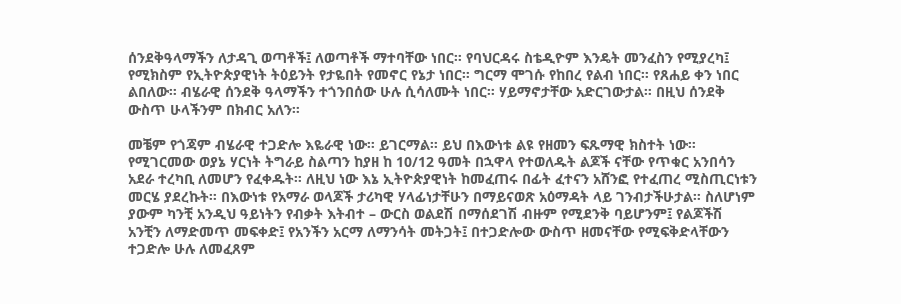ሰንደቅዓላማችን ለታዳጊ ወጣቶች፤ ለወጣቶች ማተባቸው ነበር። የባህርዳሩ ስቴዲዮም እንዴት መንፈስን የሚያረካ፤ የሚክስም የኢትዮጵያዊነት ትዕይንት የታዬበት የመኖር የኔታ ነበር። ግርማ ሞገሱ የከበረ የልብ ነበር። የጸሐይ ቀን ነበር ልበለው። ብሄራዊ ሰንደቅ ዓላማችን ተጎንበሰው ሁሉ ሲሳለሙት ነበር። ሃይማኖታቸው አድርገውታል። በዚህ ሰንደቅ ውስጥ ሁላችንም በክብር አለን።

መቼም የጎጃም ብሄራዊ ተጋድሎ እዬራዊ ነው። ይገርማል። ይህ በእውነቱ ልዩ የዘመን ፍጹማዊ ክስተት ነው። የሚገርመው ወያኔ ሃርነት ትግራይ ስልጣን ከያዘ ከ 10/12 ዓመት በኋዋላ የተወለዱት ልጆች ናቸው የጥቁር አንበሳን አደራ ተረካቢ ለመሆን የፈቀዱት። ለዚህ ነው እኔ ኢትዮጵያዊነት ከመፈጠሩ በፊት ፈተናን አሸንፎ የተፈጠረ ሚስጢርነቱን መርሄ ያደረኩት። በእውነቱ የአማራ ወላጆች ታሪካዊ ሃላፊነታቸሁን በማይናወጽ አዕማዳት ላይ ገንብታችሁታል። ስለሆነም ያውም ካንቺ አንዲህ ዓይነትን የብቃት እትብተ – ውርስ ወልደሽ በማሰደገሽ ብዙም የሚደንቅ ባይሆንም፤ የልጆችሽ አንቺን ለማድመጥ መፍቀድ፤ የአንችን አርማ ለማንሳት መትጋት፤ በተጋድሎው ውስጥ ዘመናቸው የሚፍቅድላቸውን ተጋድሎ ሁሉ ለመፈጸም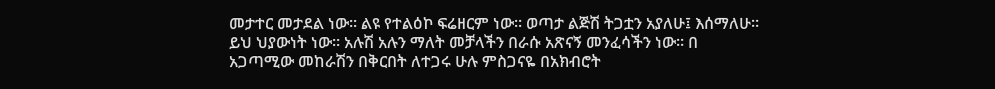መታተር መታደል ነው። ልዩ የተልዕኮ ፍሬዘርም ነው። ወጣታ ልጅሽ ትጋቷን አያለሁ፤ እሰማለሁ። ይህ ህያውነት ነው። አሉሽ አሉን ማለት መቻላችን በራሱ አጽናኝ መንፈሳችን ነው። በ አጋጣሚው መከራሽን በቅርበት ለተጋሩ ሁሉ ምስጋናዬ በአክብሮት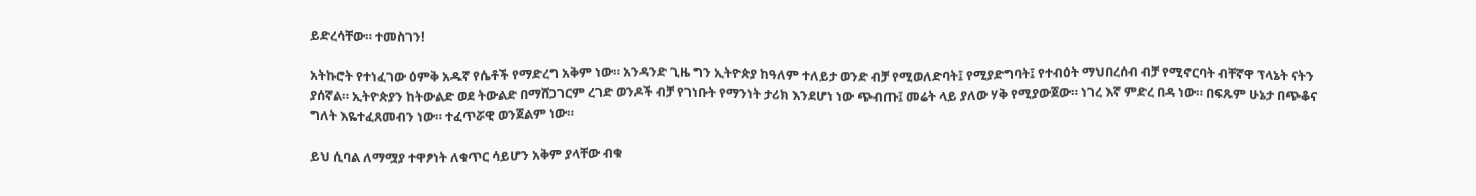ይድረሳቸው። ተመስገን!

አትኩሮት የተነፈገው ዕምቅ አዱኛ የሴቶች የማድረግ አቅም ነው። አንዳንድ ጊዜ ግን ኢትዮጵያ ከዓለም ተለይታ ወንድ ብቻ የሚወለድባት፤ የሚያድግባት፤ የተብዕት ማህበረሰብ ብቻ የሚኖርባት ብቸኛዋ ፕላኔት ናትን ያሰኛል። ኢትዮጵያን ከትውልድ ወደ ትውልድ በማሸጋገርም ረገድ ወንዶች ብቻ የገነቡት የማንነት ታሪክ እንደሆነ ነው ጭብጡ፤ መሬት ላይ ያለው ሃቅ የሚያውጀው። ነገረ እኛ ምድረ በዳ ነው። በፍጹም ሁኔታ በጭቆና ግለት እዬተፈጸመብን ነው። ተፈጥሯዊ ወንጀልም ነው።

ይህ ሲባል ለማሟያ ተዋፆነት ለቁጥር ሳይሆን አቅም ያላቸው ብቁ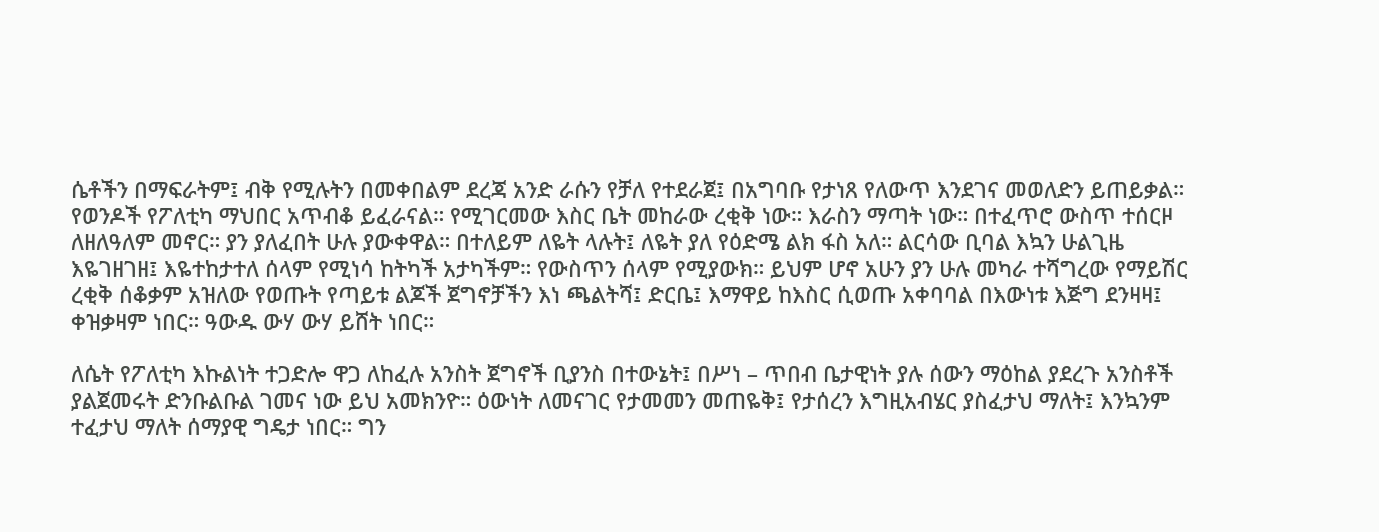ሴቶችን በማፍራትም፤ ብቅ የሚሉትን በመቀበልም ደረጃ አንድ ራሱን የቻለ የተደራጀ፤ በአግባቡ የታነጸ የለውጥ እንደገና መወለድን ይጠይቃል። የወንዶች የፖለቲካ ማህበር አጥብቆ ይፈራናል። የሚገርመው እስር ቤት መከራው ረቂቅ ነው። እራስን ማጣት ነው። በተፈጥሮ ውስጥ ተሰርዞ ለዘለዓለም መኖር። ያን ያለፈበት ሁሉ ያውቀዋል። በተለይም ለዬት ላሉት፤ ለዬት ያለ የዕድሜ ልክ ፋስ አለ። ልርሳው ቢባል እኳን ሁልጊዜ እዬገዘገዘ፤ እዬተከታተለ ሰላም የሚነሳ ከትካች አታካችም። የውስጥን ሰላም የሚያውክ። ይህም ሆኖ አሁን ያን ሁሉ መካራ ተሻግረው የማይሽር ረቂቅ ሰቆቃም አዝለው የወጡት የጣይቱ ልጆች ጀግኖቻችን እነ ጫልትሻ፤ ድርቤ፤ እማዋይ ከእስር ሲወጡ አቀባባል በእውነቱ እጅግ ደንዛዛ፤ ቀዝቃዛም ነበር። ዓውዱ ውሃ ውሃ ይሸት ነበር።

ለሴት የፖለቲካ እኩልነት ተጋድሎ ዋጋ ለከፈሉ አንስት ጀግኖች ቢያንስ በተውኔት፤ በሥነ – ጥበብ ቤታዊነት ያሉ ሰውን ማዕከል ያደረጉ አንስቶች ያልጀመሩት ድንቡልቡል ገመና ነው ይህ አመክንዮ። ዕውነት ለመናገር የታመመን መጠዬቅ፤ የታሰረን እግዚአብሄር ያስፈታህ ማለት፤ እንኳንም ተፈታህ ማለት ሰማያዊ ግዴታ ነበር። ግን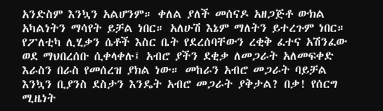አንድስም እንኳን አልሆንም። ቀለል ያለች መሰናዶ አዘጋጅቶ ውክል አካልነትን ማሳየት ይቻል ነበር። አለሁሽ እኔም ማለትን ይተረጉም ነበር። የፖለቲካ ሊሂቃን ሴቶች እስር ቤት የደረሰባቸውን ረቂቅ ፈተና አሽንፈው ወደ ማህበረሰቡ ሲቀላቀሉ፤ አብሮ ያችን ደቂቃ ለመጋራት አለመፍቀድ እራስን በራስ የመሰረዝ ያክል ነው። መከራን አብሮ መጋራት ባይቻል እንኳን ቢያንስ ደስታን እንዴት አብሮ መጋራት ያቅታል? በቃ! የሰርግ ሚዜነት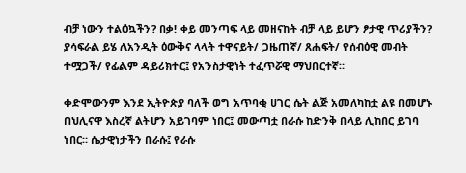ብቻ ነውን ተልዕኳችን? በቃ! ቀይ መንጣፍ ላይ መዘናከት ብቻ ላይ ይሆን ፆታዊ ጥሪያችን? ያሳፍራል ይሄ ለአንዲት ዕውቅና ላላት ተዋናይት/ ጋዜጠኛ/ ጸሐፍት/ የሰብዕዊ መብት ተሟጋች/ የፊልም ዳይሪክተር፤ የአንስታዊነት ተፈጥሯዊ ማህበርተኛ።

ቀድሞውንም እንደ ኢትዮጵያ ባለች ወግ አጥባቂ ሀገር ሴት ልጅ አመለካከቷ ልዩ በመሆኑ በህሊናዋ እስረኛ ልትሆን አይገባም ነበር፤ መውጣቷ በራሱ ከድንቅ በላይ ሊከበር ይገባ ነበር። ሴታዊነታችን በራሱ፤ የራሱ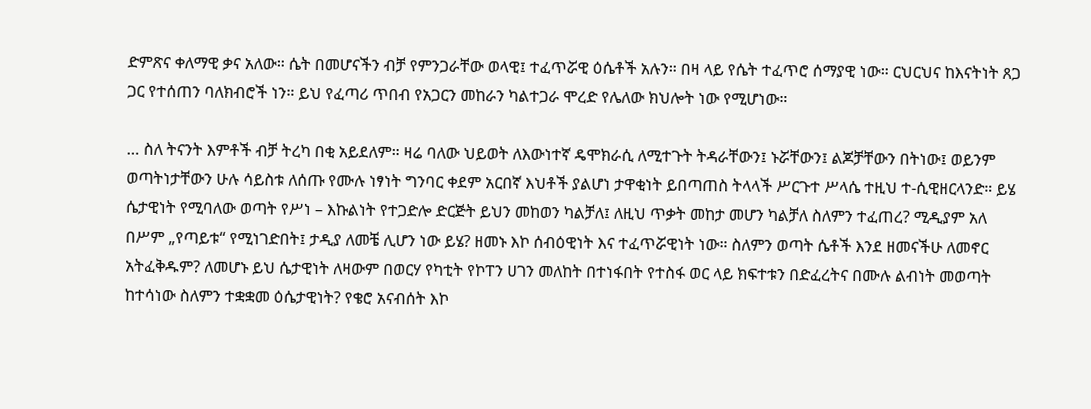ድምጽና ቀለማዊ ቃና አለው። ሴት በመሆናችን ብቻ የምንጋራቸው ወላዊ፤ ተፈጥሯዊ ዕሴቶች አሉን። በዛ ላይ የሴት ተፈጥሮ ሰማያዊ ነው። ርህርህና ከእናትነት ጸጋ ጋር የተሰጠን ባለክብሮች ነን። ይህ የፈጣሪ ጥበብ የአጋርን መከራን ካልተጋራ ሞረድ የሌለው ክህሎት ነው የሚሆነው።

… ስለ ትናንት እምቶች ብቻ ትረካ በቂ አይደለም። ዛሬ ባለው ህይወት ለእውነተኛ ዴሞክራሲ ለሚተጉት ትዳራቸውን፤ ኑሯቸውን፤ ልጆቻቸውን በትነው፤ ወይንም ወጣትነታቸውን ሁሉ ሳይስቱ ለሰጡ የሙሉ ነፃነት ግንባር ቀደም አርበኛ እህቶች ያልሆነ ታዋቂነት ይበጣጠስ ትላላች ሥርጉተ ሥላሴ ተዚህ ተ-ሲዊዘርላንድ። ይሄ ሴታዊነት የሚባለው ወጣት የሥነ – እኩልነት የተጋድሎ ድርጅት ይህን መከወን ካልቻለ፤ ለዚህ ጥቃት መከታ መሆን ካልቻለ ስለምን ተፈጠረ? ሚዲያም አለ በሥም „የጣይቱ“ የሚነገድበት፤ ታዲያ ለመቼ ሊሆን ነው ይሄ? ዘመኑ እኮ ሰብዕዊነት እና ተፈጥሯዊነት ነው። ስለምን ወጣት ሴቶች እንደ ዘመናችሁ ለመኖር አትፈቅዱም? ለመሆኑ ይህ ሴታዊነት ለዛውም በወርሃ የካቲት የኮፐን ሀገን መለከት በተነፋበት የተስፋ ወር ላይ ክፍተቱን በድፈረትና በሙሉ ልብነት መወጣት ከተሳነው ስለምን ተቋቋመ ዕሴታዊነት? የቄሮ አናብሰት እኮ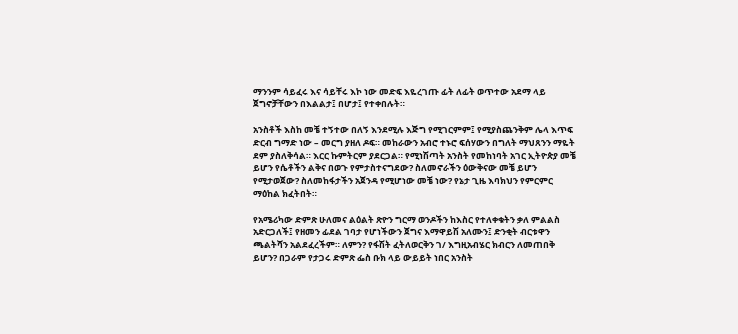ማንንም ሳይፈሩ እና ሳይቸሩ እኮ ነው መድፍ እዬረገጡ ፊት ለፊት ወጥተው አደማ ላይ ጀግኖቻቸውን በእልልታ፤ በሆታ፤ የተቀበሉት።

አንስቶች እስከ መቼ ተኝተው በለኝ እንደሚሉ እጅግ የሚገርምም፤ የሚያስጨንቅም ሌላ እጥፍ ድርብ ግማድ ነው – መርግ ያዘለ ዶፍ። መከራውን አብሮ ተኑሮ ፍሰሃውን በግለት ማህጸንን ማዬት ደም ያስለቅሳል። እርር ኩምትርም ያደርጋል። የሚነሽጣት አንስት የመከነባት አገር ኢትዮጵያ መቼ ይሆን የሴቶችን ልቅና በወጉ የምታስተናግደው? ስለመኖራችን ዕውቅናው መቼ ይሆን የሚታወጀው? ስለመከፋታችን አጀንዳ የሚሆነው መቼ ነው? የኔታ ጊዜ እባክህን የምርምር ማዕከል ክፈትበት።

የአሜሪካው ድምጽ ሁለመና ልዕልት ጽዮን ግርማ ወንዶችን ከእስር የተለቀቁትን ቃለ ምልልስ አድርጋለች፤ የዘመን ፊደል ገባታ የሆነችውን ጀግና እማዋይሽ አለሙን፤ ድንቂት ብርቱዋን ጫልትሻን አልደፈረችም። ለምን? የፋሽት ፈትለወርቅን ገ/ እግዚአብሄር ክብርን ለመጠበቅ ይሆን? በጋራም የታጋሩ ድምጽ ፌስ ቡክ ላይ ውይይት ነበር አንስት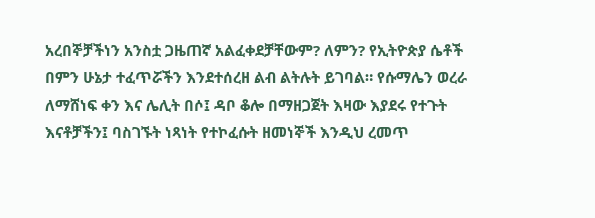አረበኞቻችነን አንስቷ ጋዜጠኛ አልፈቀደቻቸውም? ለምን? የኢትዮጵያ ሴቶች በምን ሁኔታ ተፈጥሯችን እንደተሰረዘ ልብ ልትሉት ይገባል። የሱማሌን ወረራ ለማሸነፍ ቀን እና ሌሊት በሶ፤ ዳቦ ቆሎ በማዘጋጀት እዛው እያደሩ የተጉት እናቶቻችን፤ ባስገኙት ነጻነት የተኮፈሱት ዘመነኞች እንዲህ ረመጥ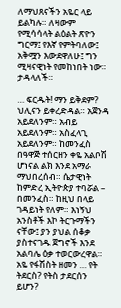ለማህጸናችን አዬር ላይ ይልካሉ። ለዛውም የሚሳሳላት ልዕልት ጽዮን ግርማ፤ የእኛ የምትባለው፤ አቅሟን እውደዋለሁ፤ ግን ሚዛናዊነት የመከነበት ነው። ታዳላለች።

… ፍርዱት! ማን ይቅደም? ህሊናን ይቀረድዳል። አጀንዳ አይደለንም። አብይ አይደለንም። አስፈላጊ አይደለንም። ከመንፈስ በዓዋጅ ተሰርዘን ቀዬ አልቦሽ ሆነናል ልክ እንደ አማራ ማህበረሰብ። ሴታዊነት ከምድረ ኢትዮጵያ ተባሯል – በመንፈስ። ከዚህ በላይ ገዳይነት የለም። እነኝህ አንስቶች እኮ ትርጉማችን ናቸው፤ ያን ያህል ሰቆቃ ያስተናገዱ ጀግኖች እንደ አልባሌ ዕቃ ተወርውረዋል። አዬ የፋሽስት ዘመን … የት ትደርስ? የትስ ታደርሰን ይሆን?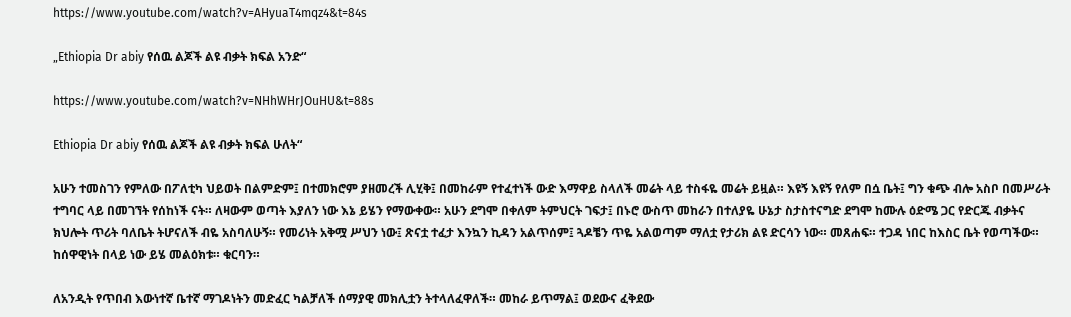https://www.youtube.com/watch?v=AHyuaT4mqz4&t=84s

„Ethiopia Dr abiy የሰዉ ልጆች ልዩ ብቃት ክፍል አንድ“

https://www.youtube.com/watch?v=NHhWHrJOuHU&t=88s

Ethiopia Dr abiy የሰዉ ልጆች ልዩ ብቃት ክፍል ሁለት“

አሁን ተመስገን የምለው በፖለቲካ ህይወት በልምድም፤ በተመክሮም ያዘመረች ሊሂቅ፤ በመከራም የተፈተነች ውድ እማዋይ ስላለች መሬት ላይ ተስፋዬ መሬት ይዟል። እዩኝ እዩኝ የለም በሷ ቤት፤ ግን ቁጭ ብሎ አስቦ በመሥራት ተግባር ላይ በመገኘት የሰከነች ናት። ለዛውም ወጣት እያለን ነው እኔ ይሄን የማውቀው። አሁን ደግሞ በቀለም ትምህርት ገፍታ፤ በኑሮ ውስጥ መከራን በተለያዬ ሁኔታ ስታስተናግድ ደግሞ ከሙሉ ዕድሜ ጋር የድርጁ ብቃትና ክህሎት ጥሪት ባለቤት ትሆናለች ብዬ አስባለሁኝ። የመሪነት አቅሟ ሥህን ነው፤ ጽናቷ ተፈታ እንኳን ኪዳን አልጥሰም፤ ጓዶቼን ጥዬ አልወጣም ማለቷ የታሪክ ልዩ ድርሳን ነው። መጸሐፍ። ተጋዳ ነበር ከእስር ቤት የወጣችው። ከሰዋዊነት በላይ ነው ይሄ መልዕክቱ። ቁርባን።

ለአንዲት የጥበብ እውነተኛ ቤተኛ ማገዶነትን መድፈር ካልቻለች ሰማያዊ መክሊቷን ትተላለፈዋለች። መከራ ይጥማል፤ ወደውና ፈቅደው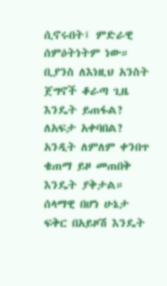ሲኖሩበት፤ ምድራዊ ሰምዕትነትም ነው። ቢያንስ ለእነዚህ አንስት ጀግኖች ቆራጣ ጊዜ እንዴት ይጠፋል? ለአፍታ አቀባበል? አንዲት ለምለም ቀንበጥ ቄጠማ ይዞ መጠበቅ እንዴት ያቅታል። ሰላማዊ በሆነ ሁኔታ ፍቅር በአይዞሽ እንዴት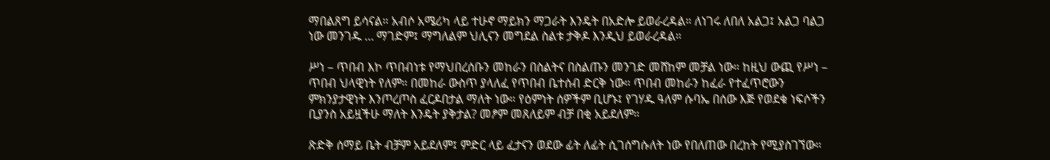ማበልጸግ ይሳናል። አብሶ አሜሪካ ላይ ተሁኖ ማይክን ማጋራት እንዴት በአድሎ ይወራረዳል። ለነገሩ ለበለ አልጋ፤ አልጋ ባልጋ ነው መንገዱ … ማገድም፤ ማግለልም ህሊናን መግደል ስልቱ ታቅዶ እንዲህ ይወራረዳል።

ሥነ – ጥበብ እኮ ጥበብነቱ የማህበረሰቡን መከራን በስልትና በስልጡን መንገድ መሸከም መቻል ነው። ከዚህ ውጪ የሥነ – ጥበብ ህላዊነት የለም። በመከራ ውስጥ ያላለፈ የጥበብ ቤተሰብ ድርቅ ነው። ጥበብ መከራን ከፈራ የተፈጥሮውን ምክንያታዊነት እንጦረጦስ ፈርዶበታል ማለት ነው። የዕምነት ሰዎችም ቢሆኑ፤ የገሃዱ ዓለም ሱባኤ በሰው እጅ የወደቁ ነፍሶችን ቢያንስ አይዟችሁ ማለት እንዴት ያቅታል? መፆም መጸለይም ብቻ በቂ አይደለም።

ጽድቅ ሰማይ ቤት ብቻም አይደለም፤ ምድር ላይ ፈታናን ወደው ፊት ለፊት ሲገሰግሱለት ነው የበለጠው በረከት የሚያስገኘው።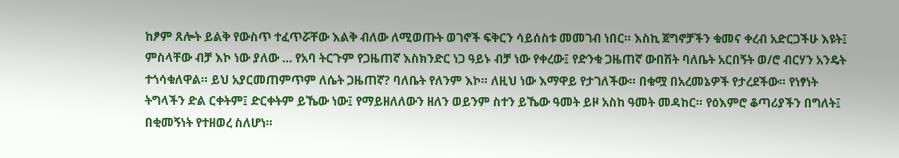ከፆም ጸሎት ይልቅ የውስጥ ተፈጥሯቸው እልቅ ብለው ለሚወጡት ወገኖች ፍቅርን ሳይሰስቱ መመገብ ነበር። እስኪ ጀግኖቻችን ቁመና ቀረብ አድርጋችሁ እዩት፤ ምስላቸው ብቻ እኮ ነው ያለው … የአባ ትርጉም የጋዜጠኛ እስክንድር ነጋ ዓይኑ ብቻ ነው የቀረው፤ የድንቁ ጋዜጠኛ ውበሽት ባለቤት አርበኝት ወ/ሮ ብርሃን አንዴት ተጎሳቁለዋል። ይህ አያርመጠምጥም ለሴት ጋዜጠኛ? ባለቤት የለንም እኮ። ለዚህ ነው እማዋይ የታገለችው። በቁሟ በአረመኔዎች የታረደችው። የነፃነት ትግላችን ድል ርቀትም፤ ድርቀትም ይኼው ነው፤ የማይዘለለውን ዘለን ወይንም ስተን ይኼው ዓመት ይዞ አስከ ዓመት መዳከር። የዕእምሮ ቆጣሪያችን በግለት፤ በቂመኝነት የተዘወረ ስለሆነ።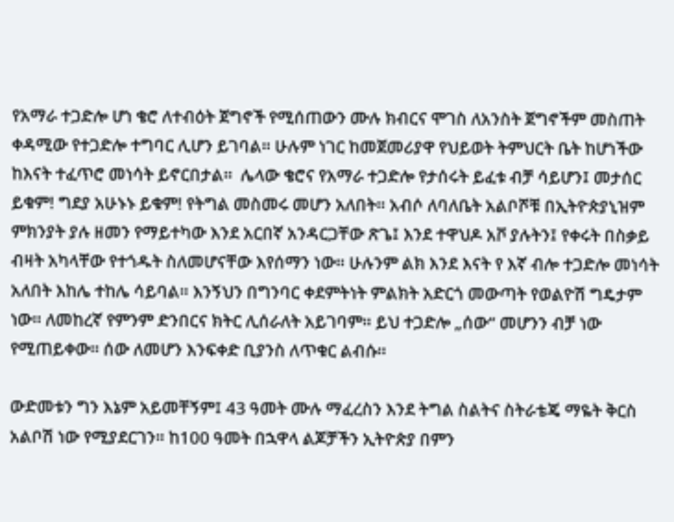የአማራ ተጋድሎ ሆነ ቄሮ ለተብዕት ጀግኖች የሚሰጠውን ሙሉ ክብርና ሞገስ ለአንስት ጀግኖችም መስጠት ቀዳሚው የተጋድሎ ተግባር ሊሆን ይገባል። ሁሉም ነገር ከመጀመሪያዋ የህይወት ትምህርት ቤት ከሆነችው ከእናት ተፈጥሮ መነሳት ይኖርበታል።  ሌላው ቄሮና የአማራ ተጋድሎ የታሰሩት ይፈቱ ብቻ ሳይሆን፤ መታሰር ይቁም! ግደያ አሁኑኑ ይቁም! የትግል መስመሩ መሆን አለበት። አብሶ ለባለቤት አልቦሾቹ በኢትዮጵያኒዝም ምክንያት ያሉ ዘመን የማይተካው እንደ አርበኛ አንዳርጋቸው ጽጌ፤ እንደ ተዋህዶ አቮ ያሉትን፤ የቀሩት በስቃይ ብዛት አካላቸው የተጎዱት ስለመሆናቸው እየሰማን ነው። ሁሉንም ልክ እንደ እናት የ እኛ ብሎ ተጋድሎ መነሳት አለበት እከሌ ተከሌ ሳይባል። እንኝህን በግንባር ቀደምትነት ምልክት አድርጎ መውጣት የወልዮሽ ግዴታም ነው። ለመከረኛ የምንም ድንበርና ክትር ሊሰራለት አይገባም። ይህ ተጋድሎ „ሰው“ መሆንን ብቻ ነው የሚጠይቀው። ሰው ለመሆን እንፍቀድ ቢያንስ ለጥቁር ልብሱ።

ውድመቱን ግን እኔም አይመቸኝም፤ 43 ዓመት ሙሉ ማፈረስን እንደ ትግል ስልትና ስትራቴጄ ማዬት ቅርስ አልቦሽ ነው የሚያደርገን። ከ100 ዓመት በኋዋላ ልጆቻችን ኢትዮጵያ በምን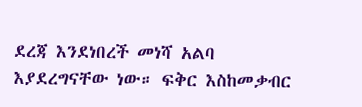ደረጃ እንደነበረች መነሻ አልባ እያደረግናቸው ነው። ፍቅር እስከመቃብር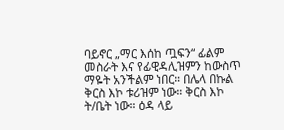ባይኖር „ማር እሰከ ጧፍን“ ፊልም መስራት እና የፊዊዳሊዝምን ከውስጥ ማዬት አንችልም ነበር። በሌላ በኩል ቅርስ እኮ ቱሪዝም ነው። ቅርስ እኮ ት/ቤት ነው። ዕዳ ላይ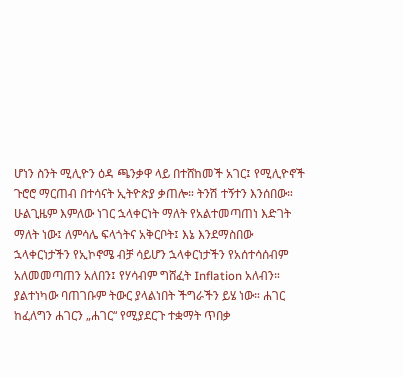ሆነን ስንት ሚሊዮን ዕዳ ጫንቃዋ ላይ በተሸከመች አገር፤ የሚሊዮኖች ጉሮሮ ማርጠብ በተሳናት ኢትዮጵያ ቃጠሎ። ትንሽ ተኝተን እንሰበው። ሁልጊዜም እምለው ነገር ኋላቀርነት ማለት የአልተመጣጠነ እድገት ማለት ነው፤ ለምሳሌ ፍላጎትና አቅርቦት፤ እኔ እንደማስበው ኋላቀርነታችን የኢኮኖሜ ብቻ ሳይሆን ኋላቀርነታችን የአሰተሳሰብም አለመመጣጠን አለበን፤ የሃሳብም ግሸፈት Inflation አለብን። ያልተነካው ባጠገቡም ትውር ያላልነበት ችግራችን ይሄ ነው። ሐገር ከፈለግን ሐገርን „ሐገር“ የሚያደርጉ ተቋማት ጥበቃ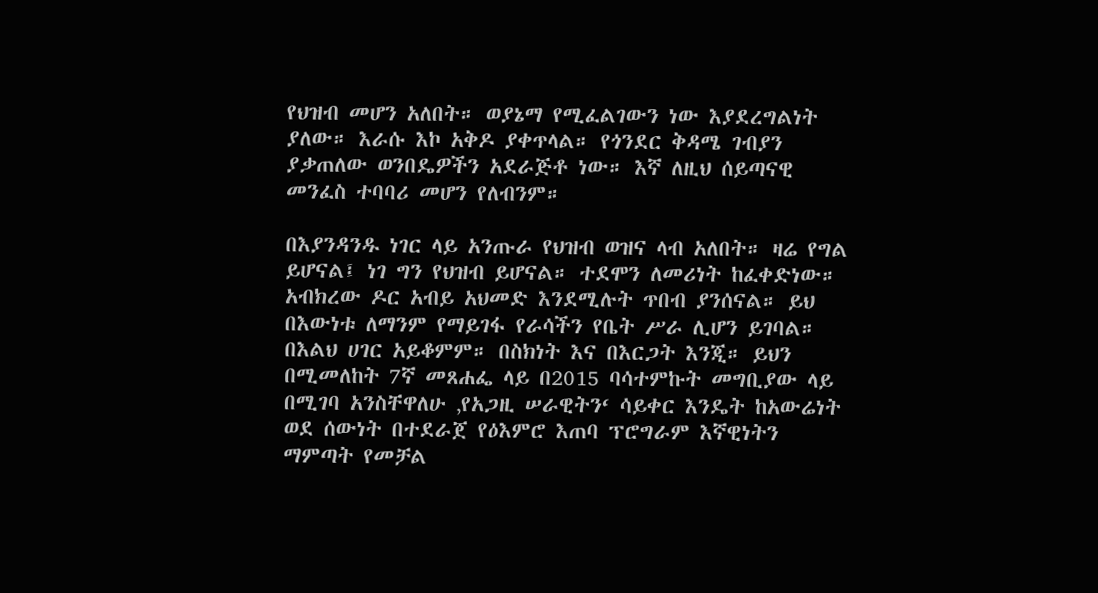የህዝብ መሆን አለበት። ወያኔማ የሚፈልገውን ነው እያደረግልነት ያለው። እራሱ እኮ አቅዶ ያቀጥላል። የጎንደር ቅዳሜ ገብያን ያቃጠለው ወንበዴዎችን አደራጅቶ ነው። እኛ ለዚህ ሰይጣናዊ መንፈስ ተባባሪ መሆን የለብንም።

በእያንዳንዱ ነገር ላይ አንጡራ የህዝብ ወዝና ላብ አለበት። ዛሬ የግል ይሆናል፤ ነገ ግን የህዝብ ይሆናል። ተደሞን ለመሪነት ከፈቀድነው። አብክረው ዶር አብይ አህመድ እንደሚሉት ጥበብ ያንሰናል። ይህ በእውነቱ ለማንም የማይገፋ የራሳችን የቤት ሥራ ሊሆን ይገባል። በእልህ ሀገር አይቆምም። በስክነት እና በእርጋት እንጂ። ይህን በሚመለከት 7ኛ መጸሐፌ ላይ በ2015 ባሳተምኩት መግቢያው ላይ በሚገባ አንስቸዋለሁ ‚የአጋዚ ሠራዊትን‘ ሳይቀር እንዴት ከአውሬነት ወደ ሰውነት በተደራጀ የዕእምሮ እጠባ ፕሮግራም እኛዊነትን ማምጣት የመቻል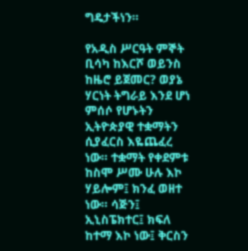ግዴታችነን።

የአዲስ ሥርዓት ምኞት ቢሳካ ከእርሾ ወይንስ ከዜሮ ይጀመር? ወያኔ ሃርነት ትግራይ እንደ ሆነ ምሰሶ የሆኑትን ኢትዮጵያዊ ተቋማትን ሲያፈርስ እዬጨፈረ ነው። ተቋማት የቀደምቱ ከስሞ ሥሙ ሁሉ እኮ ሃይሎም፤ ክንፈ ወዘተ ነው። ሳጅን፤ ኢኒስፔክተር፤ ክፍለ ከተማ እኮ ነው፤ ቅርስን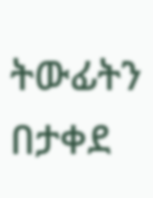ትውፊትን በታቀደ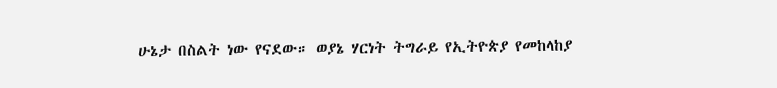ሁኔታ በስልት ነው የናደው። ወያኔ ሃርነት ትግራይ የኢትዮጵያ የመከላከያ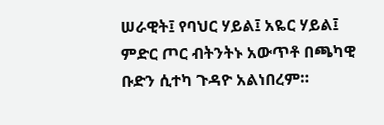ሠራዊት፤ የባህር ሃይል፤ አዬር ሃይል፤ ምድር ጦር ብትንትኑ አውጥቶ በጫካዊ ቡድን ሲተካ ጉዳዮ አልነበረም።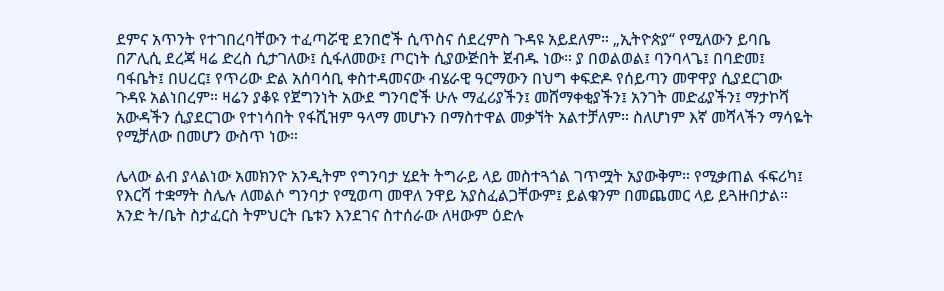ደምና አጥንት የተገበረባቸውን ተፈጣሯዊ ደንበሮች ሲጥስና ሰደረምስ ጉዳዩ አይደለም። „ኢትዮጵያ“ የሚለውን ይባቤ በፖሊሲ ደረጃ ዛሬ ድረስ ሲታገለው፤ ሲፋለመው፤ ጦርነት ሲያውጅበት ጀብዱ ነው። ያ በወልወል፤ ባንባላጌ፤ በባድመ፤ ባፋቤት፤ በሀረር፤ የጥሪው ድል አሰባሳቢ ቀስተዳመናው ብሄራዊ ዓርማውን በህግ ቀፍድዶ የሰይጣን መዋዋያ ሲያደርገው ጉዳዩ አልነበረም። ዛሬን ያቆዩ የጀግንነት አውደ ግንባሮች ሁሉ ማፈሪያችን፤ መሸማቀቂያችን፤ አንገት መድፊያችን፤ ማታኮሻ አውዳችን ሲያደርገው የተነሳበት የፋሺዝም ዓላማ መሆኑን በማስተዋል መቃኘት አልተቻለም። ስለሆነም እኛ መሻላችን ማሳዬት የሚቻለው በመሆን ውስጥ ነው።

ሌላው ልብ ያላልነው አመክንዮ አንዲትም የግንባታ ሂደት ትግራይ ላይ መስተጓጎል ገጥሟት አያውቅም። የሚቃጠል ፋፍሪካ፤ የእርሻ ተቋማት ስሌሉ ለመልሶ ግንባታ የሚወጣ መዋለ ንዋይ አያስፈልጋቸውም፤ ይልቁንም በመጨመር ላይ ይጓዙበታል። አንድ ት/ቤት ስታፈርስ ትምህርት ቤቱን እንደገና ስተሰራው ለዛውም ዕድሉ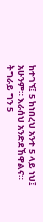ከተገኘ፤ 5 ከነበረህ አንተ 5 ላይ ነህ፤ አሁንም። እራሰህ አንድደኸዋልና። ትግራይ ግን 5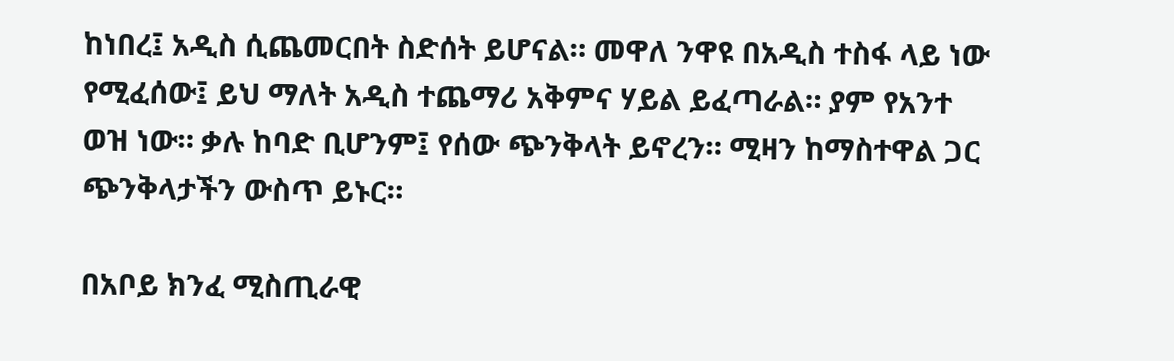ከነበረ፤ አዲስ ሲጨመርበት ስድሰት ይሆናል። መዋለ ንዋዩ በአዲስ ተስፋ ላይ ነው የሚፈሰው፤ ይህ ማለት አዲስ ተጨማሪ አቅምና ሃይል ይፈጣራል። ያም የአንተ ወዝ ነው። ቃሉ ከባድ ቢሆንም፤ የሰው ጭንቅላት ይኖረን። ሚዛን ከማስተዋል ጋር ጭንቅላታችን ውስጥ ይኑር።

በአቦይ ክንፈ ሚስጢራዊ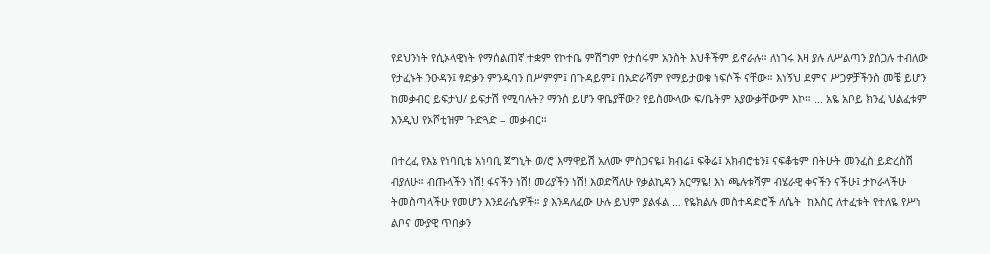የደህንነት የሲኦላዊነት የማሰልጠኛ ተቋም የኮተቤ ምሽግም የታሰሩም አንስት እህቶችም ይኖራሉ። ለነገሩ እዛ ያሉ ለሥልጣን ያሰጋሉ ተብለው የታፈኑት ንዑዳን፤ ፃድቃን ምንዱባን በሥምም፤ በጉዳይም፤ በአድራሻም የማይታወቁ ነፍሶች ናቸው። እነኝህ ደምና ሥጋዎቻችንስ መቼ ይሆን ከመቃብር ይፍታህ/ ይፍታሽ የሚባሉት? ማንስ ይሆን ዋቤያቸው? የይስሙላው ፍ/ቤትም አያውቃቸውም እኮ። … አዬ አቦይ ክንፈ ህልፈቱም እንዲህ የኦሾቲዝም ጉድጓድ – መቃብር።

በተረፈ የእኔ የነባቢቴ አነባቢ ጀግኒት ወ/ሮ እማዋይሽ አለሙ ምስጋናዬ፤ ክብሬ፤ ፍቅሬ፤ አክብሮቴን፤ ናፍቆቴም በትሁት መንፈስ ይድረስሽ ብያለሁ። ብጡላችን ነሽ! ፋናችን ነሽ! መሪያችን ነሽ! እወድሻለሁ የቃልኪዳን አርማዬ! እነ ጫሉቱሻም ብሄራዊ ቀናችን ናችሁ፤ ታኮራላችሁ ትመስጣላችሁ የመሆን እንደራሴዎች። ያ እንዳለፈው ሁሉ ይህም ያልፋል … የዬክልሉ መስተዳድሮች ለሴት  ከእስር ለተፈቱት የተለዬ የሥነ ልቦና ሙያዊ ጥበቃን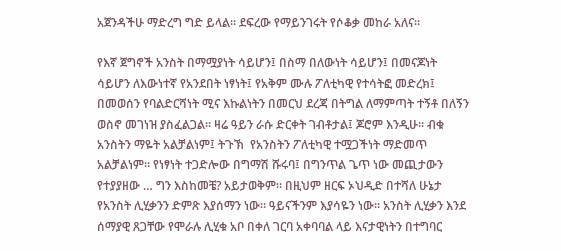አጀንዳችሁ ማድረግ ግድ ይላል። ደፍረው የማይንገሩት የሶቆቃ መከራ አለና።

የእኛ ጀግኖች አንስት በማሟያነት ሳይሆን፤ በስማ በለውነት ሳይሆን፤ በመናጆነት ሳይሆን ለእውነተኛ የአንደበት ነፃነት፤ የአቅም ሙሉ ፖለቲካዊ የተሳትፎ መድረክ፤ በመወሰን የባልድርሻነት ሚና እኩልነትን በመርህ ደረጃ በትግል ለማምጣት ተኝቶ በለኝን ወስኖ መገነዝ ያስፈልጋል። ዛሬ ዓይን ራሱ ድርቀት ገብቶታል፤ ጆሮም እንዲሁ። ብቁ አንስትን ማዬት አልቻልነም፤ ትጉኽ  የአንስትን ፖለቲካዊ ተሟጋችነት ማድመጥ አልቻልነም። የነፃነት ተጋድሎው በግማሽ ሹሩባ፤ በግንጥል ጌጥ ነው መጪታውን የተያያዘው … ግን እስከመቼ? አይታወቅም። በዚህም ዘርፍ ኦህዲድ በተሻለ ሁኔታ የአንስት ሊሂቃንን ድምጽ እያሰማን ነው። ዓይናችንም እያሳዬን ነው። አንስት ሊሂቃን እንደ ሰማያዊ ጸጋቸው የሞራሉ ሊሂቁ አቦ በቀለ ገርባ አቀባባል ላይ እናታዊነትን በተግባር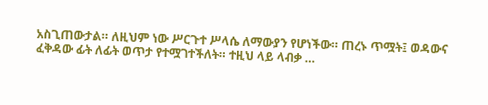አስጊጠውታል። ለዚህም ነው ሥርጉተ ሥላሴ ለማውያን የሆነችው። ጠረኑ ጥሟት፤ ወዳውና ፈቅዳው ፊት ለፊት ወጥታ የተሟገተችለት። ተዚህ ላይ ላብቃ …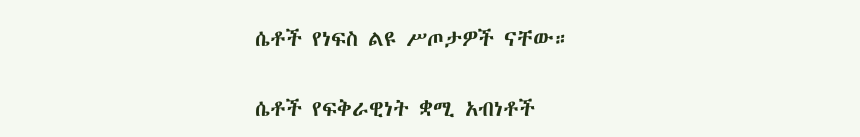ሴቶች የነፍስ ልዩ ሥጦታዎች ናቸው።

ሴቶች የፍቅራዊነት ቋሚ አብነቶች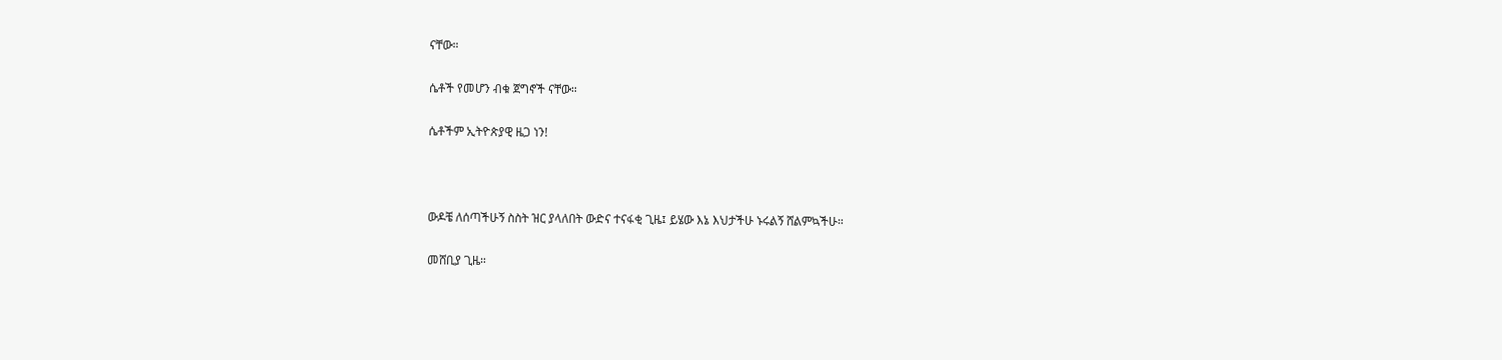ናቸው።

ሴቶች የመሆን ብቁ ጀግኖች ናቸው።

ሴቶችም ኢትዮጵያዊ ዜጋ ነን!



ውዶቼ ለሰጣችሁኝ ስስት ዝር ያላለበት ውድና ተናፋቂ ጊዜ፤ ይሄው እኔ እህታችሁ ኑሩልኝ ሸልምኳችሁ።

መሸቢያ ጊዜ።